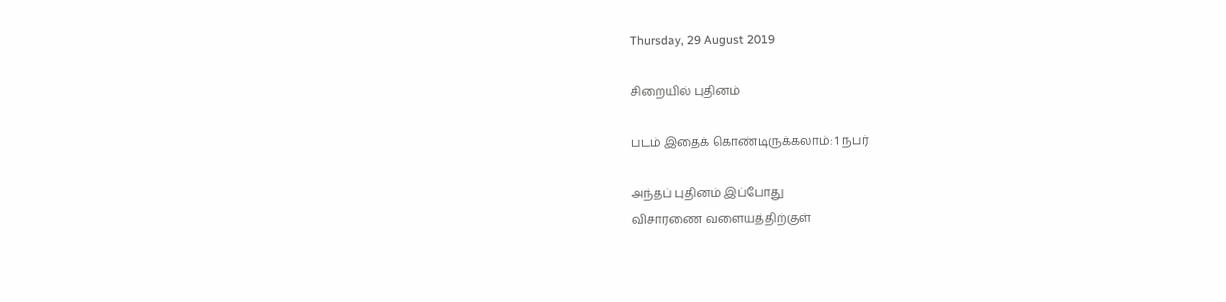Thursday, 29 August 2019

சிறையில் புதினம்

படம் இதைக் கொண்டிருக்கலாம்: 1 நபர்

அந்தப் புதினம் இப்போது
விசாரணை வளையத்திற்குள்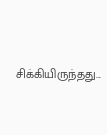சிக்கியிருந்தது...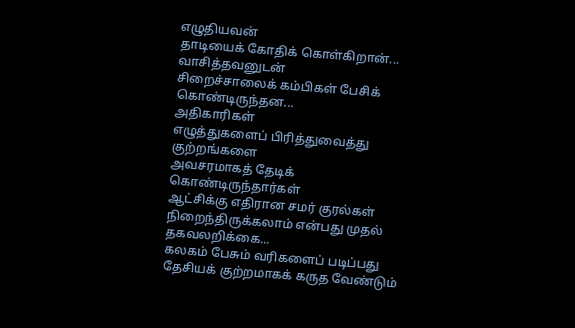எழுதியவன்
தாடியைக் கோதிக் கொள்கிறான்...
வாசித்தவனுடன்
சிறைச்சாலைக் கம்பிகள் பேசிக் கொண்டிருந்தன...
அதிகாரிகள்
எழுத்துகளைப் பிரித்துவைத்து
குற்றங்களை
அவசரமாகத் தேடிக் கொண்டிருந்தார்கள்
ஆட்சிக்கு எதிரான சமர் குரல்கள்
நிறைந்திருக்கலாம் என்பது முதல் தகவலறிக்கை...
கலகம் பேசும் வரிகளைப் படிப்பது
தேசியக் குற்றமாகக் கருத வேண்டும்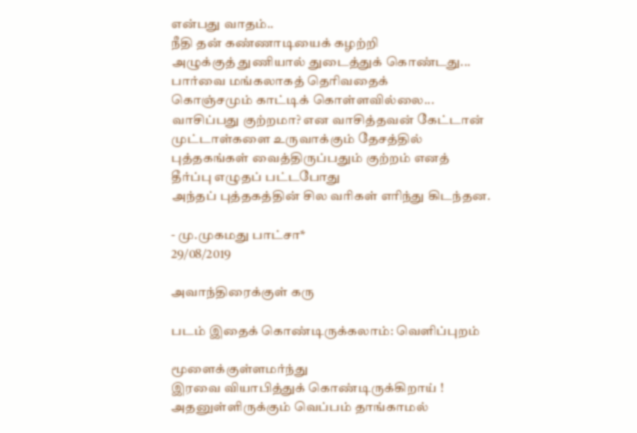என்பது வாதம்..
நீதி தன் கண்ணாடியைக் கழற்றி
அழுக்குத் துணியால் துடைத்துக் கொண்டது...
பார்வை மங்கலாகத் தெரிவதைக்
கொஞ்சமும் காட்டிக் கொள்ளவில்லை...
வாசிப்பது குற்றமா? என வாசித்தவன் கேட்டான்
முட்டாள்களை உருவாக்கும் தேசத்தில்
புத்தகங்கள் வைத்திருப்பதும் குற்றம் எனத்
தீர்ப்பு எழுதப் பட்டபோது
அந்தப் புத்தகத்தின் சில வரிகள் எரிந்து கிடந்தன.

- மு.முகமது பாட்சா*
29/08/2019

அவாந்திரைக்குள் கரு

படம் இதைக் கொண்டிருக்கலாம்: வெளிப்புறம்

மூளைக்குள்ளமர்ந்து
இரவை வியாபித்துக் கொண்டிருக்கிறாய் !
அதனுள்ளிருக்கும் வெப்பம் தாங்காமல்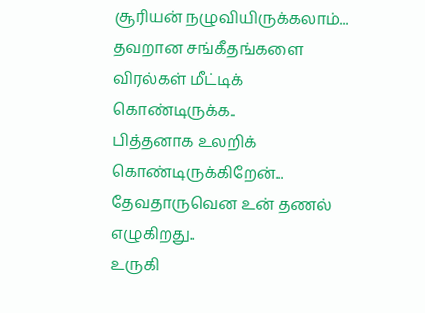சூரியன் நழுவியிருக்கலாம்...
தவறான சங்கீதங்களை
விரல்கள் மீட்டிக் கொண்டிருக்க..
பித்தனாக உலறிக் கொண்டிருக்கிறேன்...
தேவதாருவென உன் தணல் எழுகிறது..
உருகி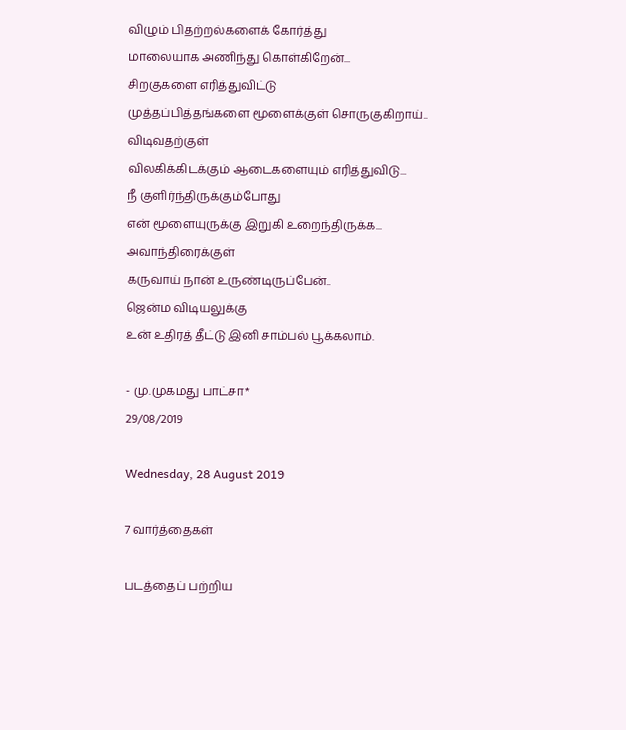விழும் பிதற்றல்களைக் கோர்த்து
மாலையாக அணிந்து கொள்கிறேன்...
சிறகுகளை எரித்துவிட்டு
முத்தப்பித்தங்களை மூளைக்குள் சொருகுகிறாய்..
விடிவதற்குள்
விலகிக்கிடக்கும் ஆடைகளையும் எரித்துவிடு...
நீ குளிர்ந்திருக்கும்போது
என் மூளையுருக்கு இறுகி உறைந்திருக்க...
அவாந்திரைக்குள்
கருவாய் நான் உருண்டிருப்பேன்..
ஜென்ம விடியலுக்கு
உன் உதிரத் தீட்டு இனி சாம்பல் பூக்கலாம்.

- மு.முகமது பாட்சா*
29/08/2019

Wednesday, 28 August 2019

7 வார்த்தைகள்

படத்தைப் பற்றிய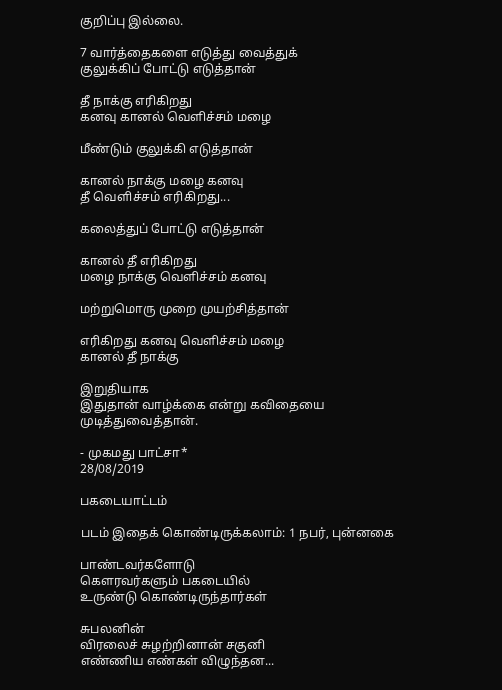குறிப்பு இல்லை.

7 வார்த்தைகளை எடுத்து வைத்துக்
குலுக்கிப் போட்டு எடுத்தான்

தீ நாக்கு எரிகிறது
கனவு கானல் வெளிச்சம் மழை

மீண்டும் குலுக்கி எடுத்தான்

கானல் நாக்கு மழை கனவு
தீ வெளிச்சம் எரிகிறது...

கலைத்துப் போட்டு எடுத்தான்

கானல் தீ எரிகிறது
மழை நாக்கு வெளிச்சம் கனவு

மற்றுமொரு முறை முயற்சித்தான்

எரிகிறது கனவு வெளிச்சம் மழை
கானல் தீ நாக்கு

இறுதியாக
இதுதான் வாழ்க்கை என்று கவிதையை
முடித்துவைத்தான்.

- முகமது பாட்சா*
28/08/2019

பகடையாட்டம்

படம் இதைக் கொண்டிருக்கலாம்: 1 நபர், புன்னகை

பாண்டவர்களோடு
கௌரவர்களும் பகடையில்
உருண்டு கொண்டிருந்தார்கள்

சுபலனின்
விரலைச் சுழற்றினான் சகுனி
எண்ணிய எண்கள் விழுந்தன...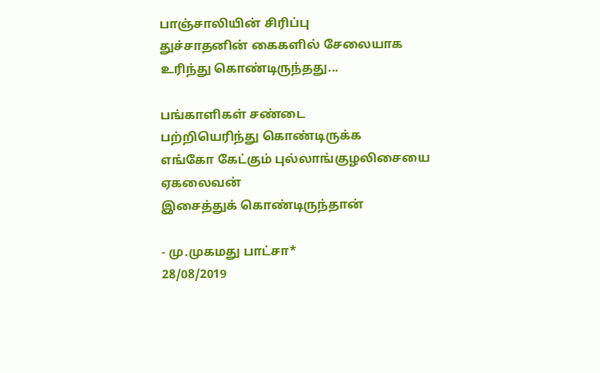பாஞ்சாலியின் சிரிப்பு
துச்சாதனின் கைகளில் சேலையாக
உரிந்து கொண்டிருந்தது...

பங்காளிகள் சண்டை
பற்றியெரிந்து கொண்டிருக்க
எங்கோ கேட்கும் புல்லாங்குழலிசையை
ஏகலைவன்
இசைத்துக் கொண்டிருந்தான்

- மு.முகமது பாட்சா*
28/08/2019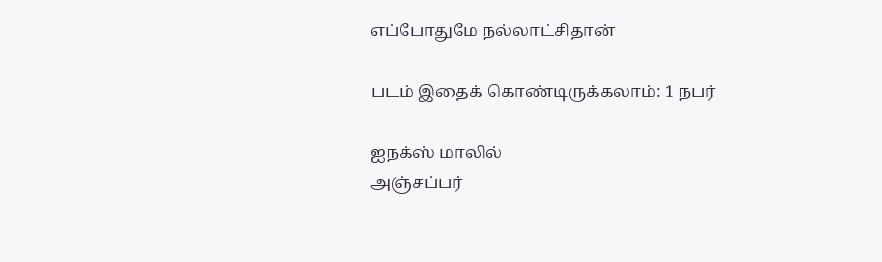எப்போதுமே நல்லாட்சிதான்

படம் இதைக் கொண்டிருக்கலாம்: 1 நபர்

ஐநக்ஸ் மாலில்
அஞ்சப்பர்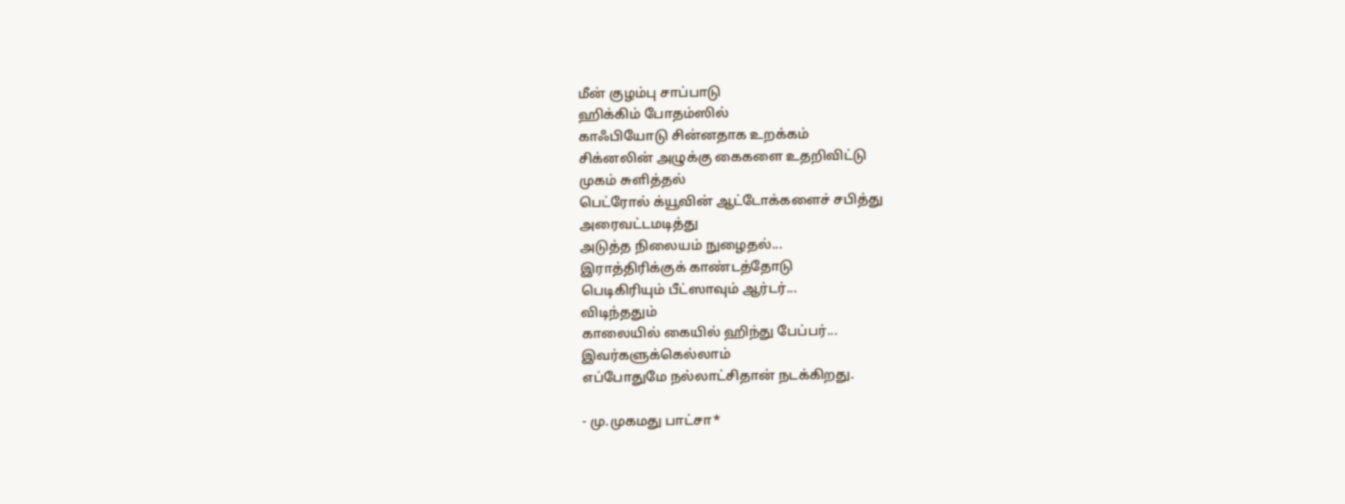மீன் குழம்பு சாப்பாடு
ஹிக்கிம் போதம்ஸில்
காஃபியோடு சின்னதாக உறக்கம்
சிக்னலின் அழுக்கு கைகளை உதறிவிட்டு
முகம் சுளித்தல்
பெட்ரோல் க்யூவின் ஆட்டோக்களைச் சபித்து
அரைவட்டமடித்து
அடுத்த நிலையம் நுழைதல்...
இராத்திரிக்குக் காண்டத்தோடு
பெடிகிரியும் பீட்ஸாவும் ஆர்டர்...
விடிந்ததும்
காலையில் கையில் ஹிந்து பேப்பர்...
இவர்களுக்கெல்லாம்
எப்போதுமே நல்லாட்சிதான் நடக்கிறது.

- மு.முகமது பாட்சா*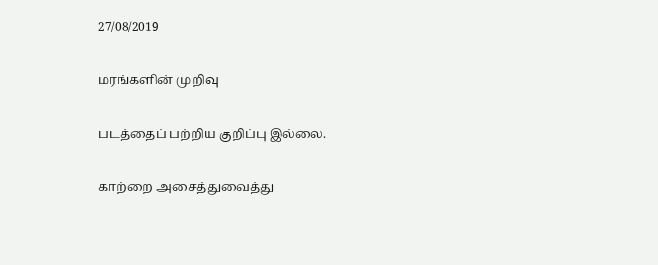27/08/2019

மரங்களின் முறிவு

படத்தைப் பற்றிய குறிப்பு இல்லை.

காற்றை அசைத்துவைத்து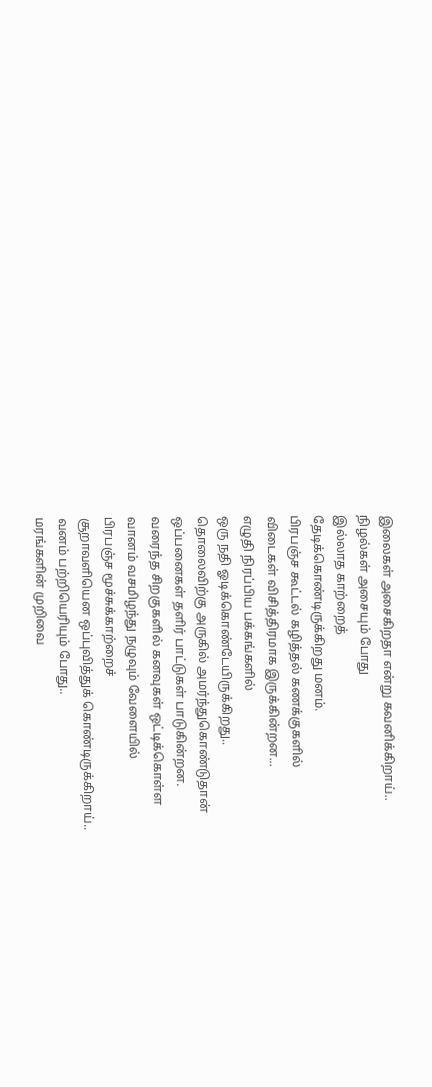இலைகள் அசைகிறதா என்று கவனிக்கிறாய்..
நிழல்கள் அசையும் போது
இல்லாத காற்றைத்
தேடிக்கொண்டிருக்கிறது மனம்.
பிரபஞ்ச கூட்டல் கழித்தல் கணக்குகளில்
விடைகள் விசித்திரமாக இருக்கின்றன...
எழுதி நிரப்பிய பக்கங்களில்
ஒரு நதி ஓடிக்கொண்டேயிருக்கிறது..
தொலைவிற்கு அருகில் அமர்ந்துகொண்டுதான்
ஒப்பனைகள் தளிர் பாட்டுகள் பாடுகின்றன.
வரைந்த சிறகுகளில் கனவுகள் ஒட்டிக்கொள்ள
வானம் வசமிழந்து நழுவும் வேளையில்
பிரபஞ்ச மூச்சுக்காற்றைச்
சூறாவளியென ஒப்புவித்துக் கொண்டிருக்கிறாய்..
வனம் பற்றியெரியும் போது..
மரங்களின் முறிவை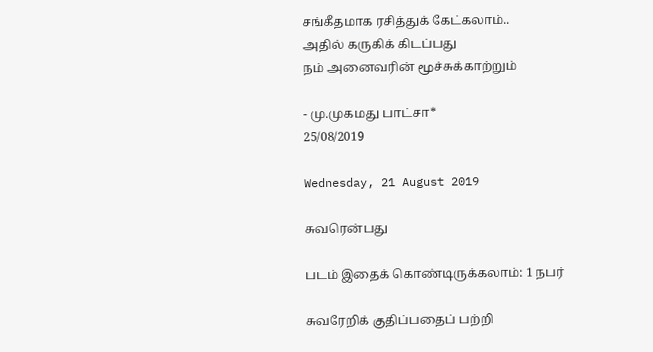சங்கீதமாக ரசித்துக் கேட்கலாம்..
அதில் கருகிக் கிடப்பது
நம் அனைவரின் மூச்சுக்காற்றும்

- மு.முகமது பாட்சா*
25/08/2019

Wednesday, 21 August 2019

சுவரென்பது

படம் இதைக் கொண்டிருக்கலாம்: 1 நபர்

சுவரேறிக் குதிப்பதைப் பற்றி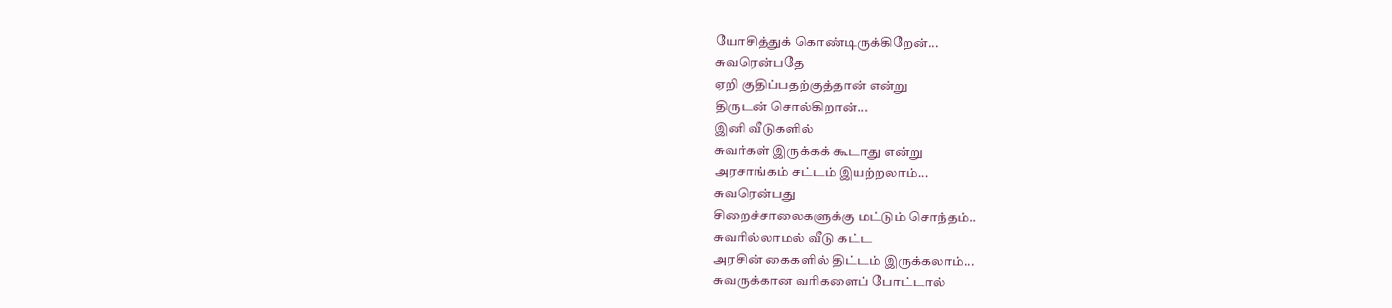யோசித்துக் கொண்டிருக்கிறேன்...
சுவரென்பதே
ஏறி குதிப்பதற்குத்தான் என்று
திருடன் சொல்கிறான்...
இனி வீடுகளில்
சுவர்கள் இருக்கக் கூடாது என்று
அரசாங்கம் சட்டம் இயற்றலாம்...
சுவரென்பது
சிறைச்சாலைகளுக்கு மட்டும் சொந்தம்..
சுவரில்லாமல் வீடு கட்ட
அரசின் கைகளில் திட்டம் இருக்கலாம்...
சுவருக்கான வரிகளைப் போட்டால்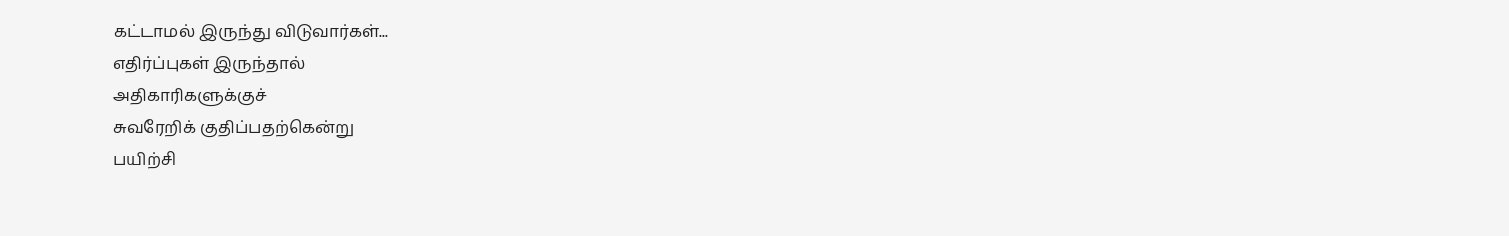கட்டாமல் இருந்து விடுவார்கள்...
எதிர்ப்புகள் இருந்தால்
அதிகாரிகளுக்குச்
சுவரேறிக் குதிப்பதற்கென்று
பயிற்சி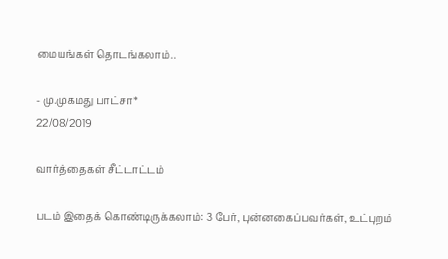மையங்கள் தொடங்கலாம்..

- மு.முகமது பாட்சா*
22/08/2019

வார்த்தைகள் சீட்டாட்டம்

படம் இதைக் கொண்டிருக்கலாம்: 3 பேர், புன்னகைப்பவர்கள், உட்புறம்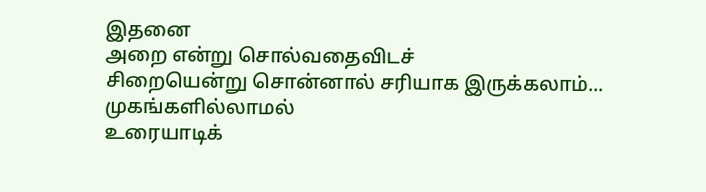இதனை
அறை என்று சொல்வதைவிடச்
சிறையென்று சொன்னால் சரியாக இருக்கலாம்...
முகங்களில்லாமல்
உரையாடிக்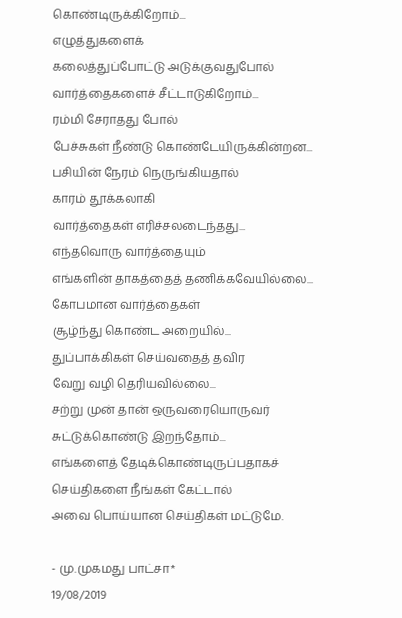கொண்டிருக்கிறோம்...
எழுத்துகளைக்
கலைத்துப்போட்டு அடுக்குவதுபோல்
வார்த்தைகளைச் சீட்டாடுகிறோம்...
ரம்மி சேராதது போல்
பேச்சுகள் நீண்டு கொண்டேயிருக்கின்றன...
பசியின் நேரம் நெருங்கியதால்
காரம் தூக்கலாகி
வார்த்தைகள் எரிச்சலடைந்தது...
எந்தவொரு வார்த்தையும்
எங்களின் தாகத்தைத் தணிக்கவேயில்லை...
கோபமான வார்த்தைகள்
சூழ்ந்து கொண்ட அறையில்...
துப்பாக்கிகள் செய்வதைத் தவிர
வேறு வழி தெரியவில்லை...
சற்று முன் தான் ஒருவரையொருவர்
சுட்டுக்கொண்டு இறந்தோம்...
எங்களைத் தேடிக்கொண்டிருப்பதாகச்
செய்திகளை நீங்கள் கேட்டால்
அவை பொய்யான செய்திகள் மட்டுமே.

- மு.முகமது பாட்சா*
19/08/2019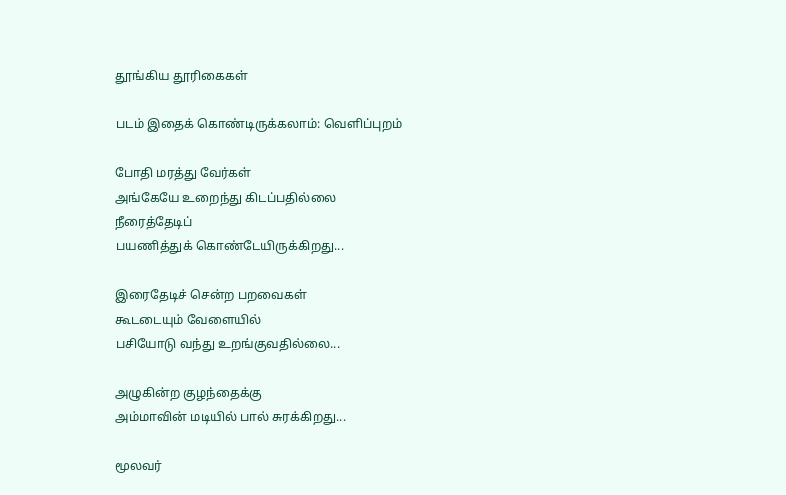தூங்கிய தூரிகைகள்

படம் இதைக் கொண்டிருக்கலாம்: வெளிப்புறம்

போதி மரத்து வேர்கள்
அங்கேயே உறைந்து கிடப்பதில்லை
நீரைத்தேடிப்
பயணித்துக் கொண்டேயிருக்கிறது...

இரைதேடிச் சென்ற பறவைகள்
கூடடையும் வேளையில்
பசியோடு வந்து உறங்குவதில்லை...

அழுகின்ற குழந்தைக்கு
அம்மாவின் மடியில் பால் சுரக்கிறது...

மூலவர்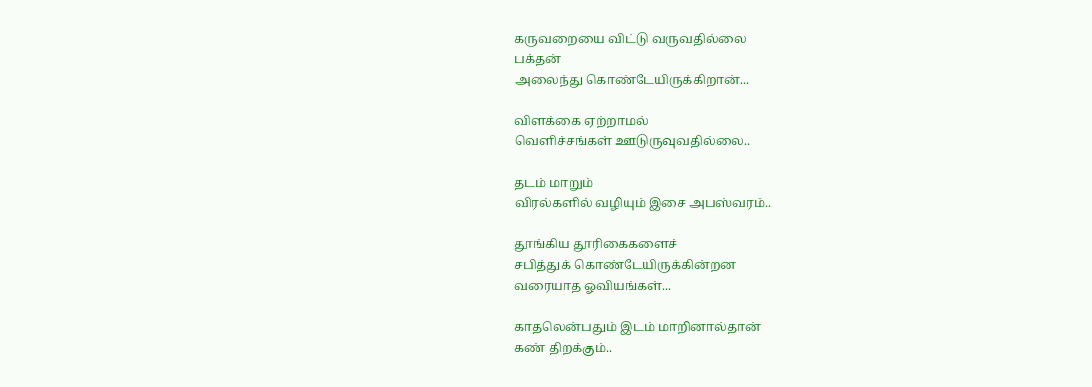கருவறையை விட்டு வருவதில்லை
பக்தன்
அலைந்து கொண்டேயிருக்கிறான்...

விளக்கை ஏற்றாமல்
வெளிச்சங்கள் ஊடுருவுவதில்லை..

தடம் மாறும்
விரல்களில் வழியும் இசை அபஸ்வரம்..

தூங்கிய தூரிகைகளைச்
சபித்துக் கொண்டேயிருக்கின்றன
வரையாத ஓவியங்கள்...

காதலென்பதும் இடம் மாறினால்தான்
கண் திறக்கும்..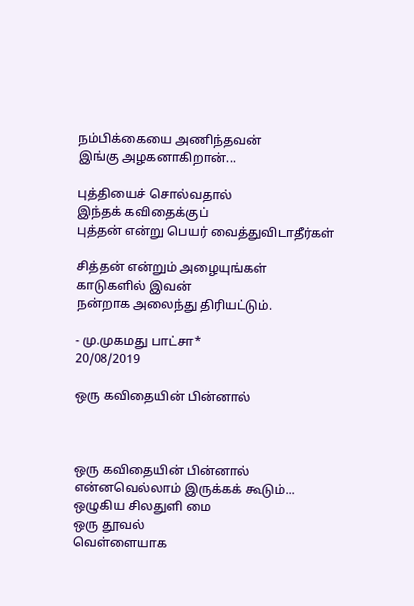நம்பிக்கையை அணிந்தவன்
இங்கு அழகனாகிறான்...

புத்தியைச் சொல்வதால்
இந்தக் கவிதைக்குப்
புத்தன் என்று பெயர் வைத்துவிடாதீர்கள்

சித்தன் என்றும் அழையுங்கள்
காடுகளில் இவன்
நன்றாக அலைந்து திரியட்டும்.

- மு.முகமது பாட்சா*
20/08/2019

ஒரு கவிதையின் பின்னால்



ஒரு கவிதையின் பின்னால்
என்னவெல்லாம் இருக்கக் கூடும்...
ஒழுகிய சிலதுளி மை
ஒரு தூவல்
வெள்ளையாக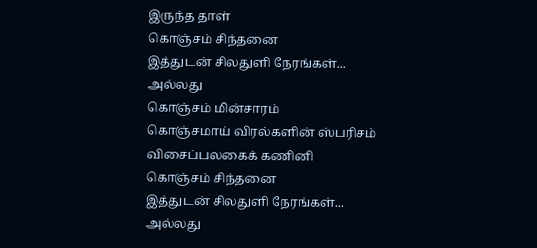இருந்த தாள்
கொஞ்சம் சிந்தனை
இத்துடன் சிலதுளி நேரங்கள்...
அல்லது
கொஞ்சம் மின்சாரம்
கொஞ்சமாய் விரல்களின் ஸ்பரிசம்
விசைப்பலகைக் கணினி
கொஞ்சம் சிந்தனை
இத்துடன் சிலதுளி நேரங்கள்...
அல்லது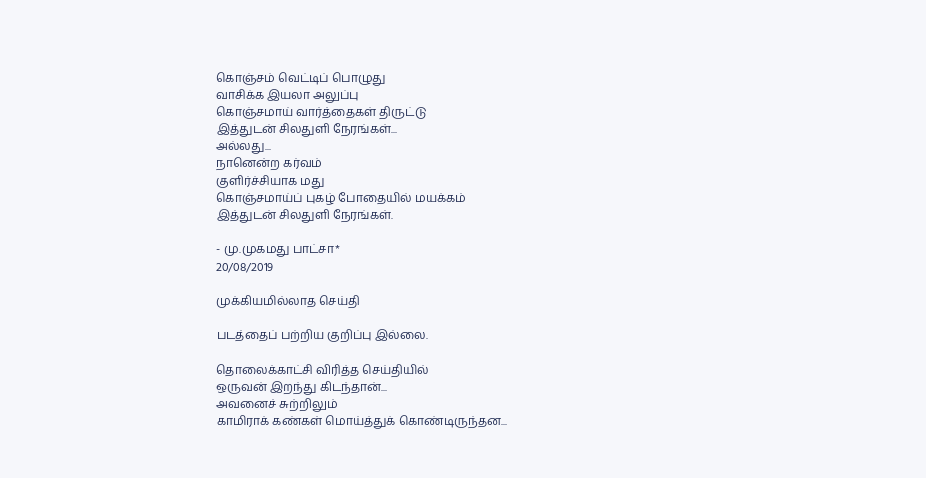கொஞ்சம் வெட்டிப் பொழுது
வாசிக்க இயலா அலுப்பு
கொஞ்சமாய் வார்த்தைகள் திருட்டு
இத்துடன் சிலதுளி நேரங்கள்...
அல்லது...
நானென்ற கர்வம்
குளிர்ச்சியாக மது
கொஞ்சமாய்ப் புகழ் போதையில் மயக்கம்
இத்துடன் சிலதுளி நேரங்கள்.

- மு.முகமது பாட்சா*
20/08/2019

முக்கியமில்லாத செய்தி

படத்தைப் பற்றிய குறிப்பு இல்லை.

தொலைக்காட்சி விரித்த செய்தியில்
ஒருவன் இறந்து கிடந்தான்...
அவனைச் சுற்றிலும்
காமிராக் கண்கள் மொய்த்துக் கொண்டிருந்தன...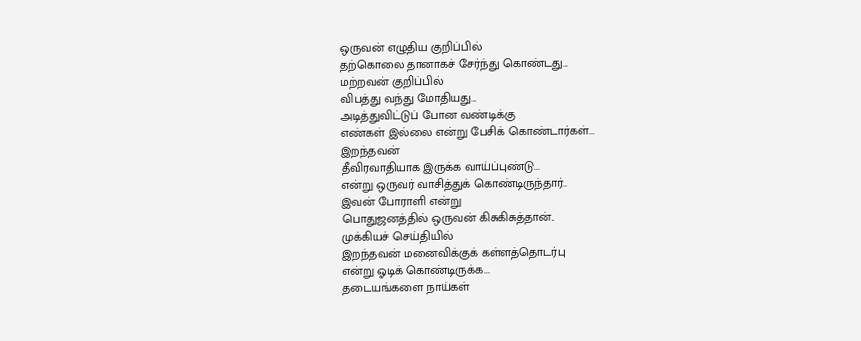ஒருவன் எழுதிய குறிப்பில்
தற்கொலை தானாகச் சேர்ந்து கொண்டது...
மற்றவன் குறிப்பில்
விபத்து வந்து மோதியது...
அடித்துவிட்டுப் போன வண்டிக்கு
எண்கள் இல்லை என்று பேசிக் கொண்டார்கள்...
இறந்தவன்
தீவிரவாதியாக இருக்க வாய்ப்புண்டு...
என்று ஒருவர் வாசித்துக் கொண்டிருந்தார்..
இவன் போராளி என்று
பொதுஜனத்தில் ஒருவன் கிசுகிசுத்தான்..
முக்கியச் செய்தியில்
இறந்தவன் மனைவிக்குக் கள்ளத்தொடர்பு
என்று ஓடிக் கொண்டிருக்க...
தடையங்களை நாய்கள்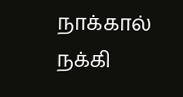நாக்கால் நக்கி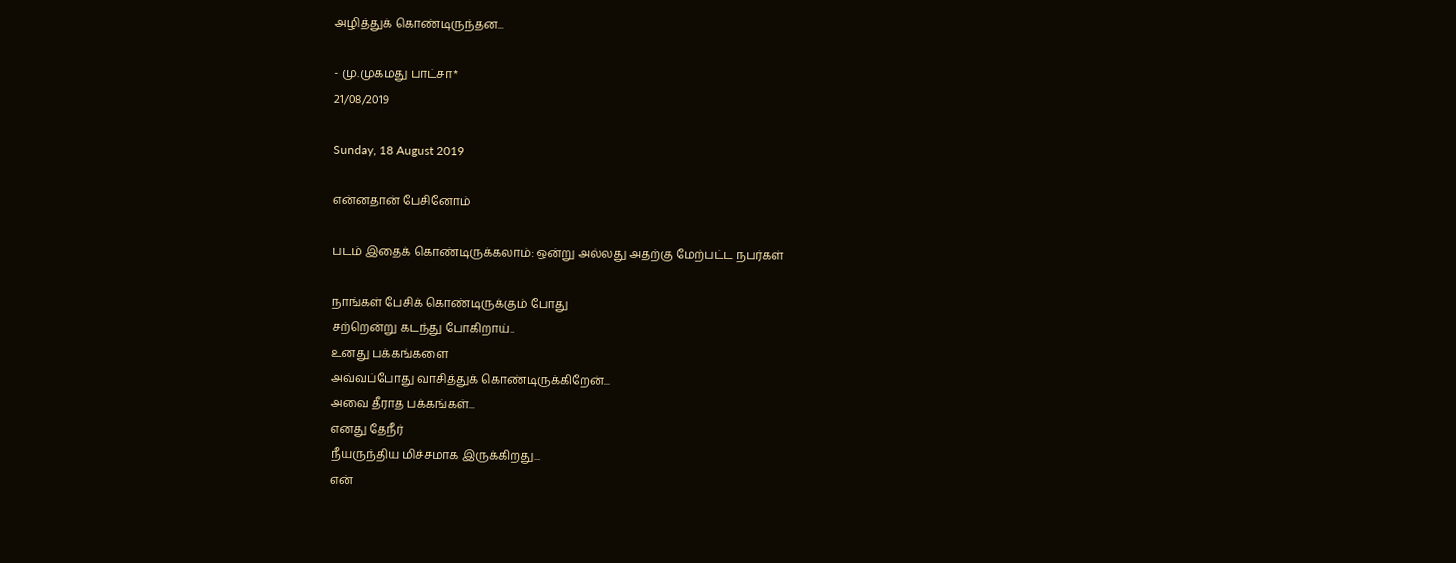அழித்துக் கொண்டிருந்தன...

- மு.முகமது பாட்சா*
21/08/2019

Sunday, 18 August 2019

என்னதான் பேசினோம்

படம் இதைக் கொண்டிருக்கலாம்: ஒன்று அல்லது அதற்கு மேற்பட்ட நபர்கள்

நாங்கள் பேசிக் கொண்டிருக்கும் போது
சற்றென்று கடந்து போகிறாய்..
உனது பக்கங்களை
அவ்வப்போது வாசித்துக் கொண்டிருக்கிறேன்...
அவை தீராத பக்கங்கள்...
எனது தேநீர்
நீயருந்திய மிச்சமாக இருக்கிறது...
என்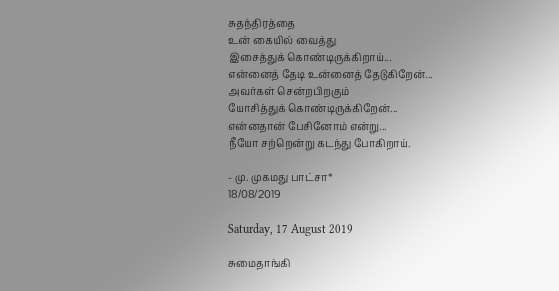சுதந்திரத்தை
உன் கையில் வைத்து
இசைத்துக் கொண்டிருக்கிறாய்...
என்னைத் தேடி உன்னைத் தேடுகிறேன்...
அவர்கள் சென்றபிறகும்
யோசித்துக் கொண்டிருக்கிறேன்...
என்னதான் பேசினோம் என்று...
நீயோ சற்றென்று கடந்து போகிறாய்.

- மு. முகமது பாட்சா*
18/08/2019

Saturday, 17 August 2019

சுமைதாங்கி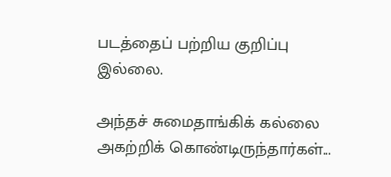படத்தைப் பற்றிய குறிப்பு இல்லை.

அந்தச் சுமைதாங்கிக் கல்லை
அகற்றிக் கொண்டிருந்தார்கள்...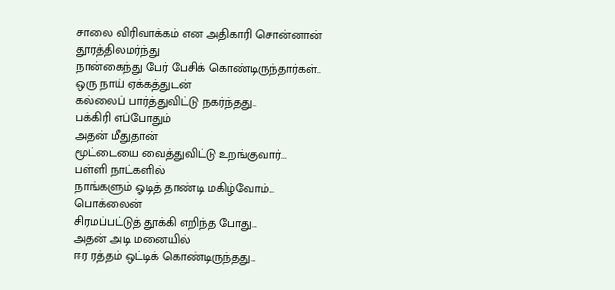சாலை விரிவாக்கம் என அதிகாரி சொன்னான்
தூரத்திலமர்ந்து
நான்கைந்து பேர் பேசிக் கொண்டிருந்தார்கள்..
ஒரு நாய் ஏக்கத்துடன்
கல்லைப் பார்த்துவிட்டு நகர்ந்தது..
பக்கிரி எப்போதும்
அதன் மீதுதான்
மூட்டையை வைத்துவிட்டு உறங்குவார்...
பள்ளி நாட்களில்
நாங்களும் ஓடித் தாண்டி மகிழ்வோம்...
பொக்லைன்
சிரமப்பட்டுத் தூக்கி எறிந்த போது...
அதன் அடி மனையில்
ஈர ரத்தம் ஒட்டிக் கொண்டிருந்தது...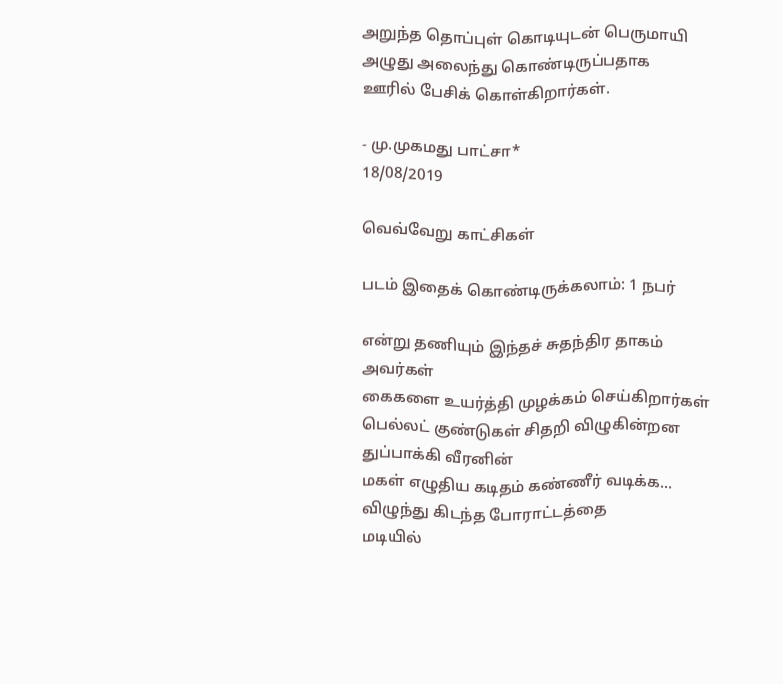அறுந்த தொப்புள் கொடியுடன் பெருமாயி
அழுது அலைந்து கொண்டிருப்பதாக
ஊரில் பேசிக் கொள்கிறார்கள்.

- மு.முகமது பாட்சா*
18/08/2019

வெவ்வேறு காட்சிகள்

படம் இதைக் கொண்டிருக்கலாம்: 1 நபர்

என்று தணியும் இந்தச் சுதந்திர தாகம்
அவர்கள்
கைகளை உயர்த்தி முழக்கம் செய்கிறார்கள்
பெல்லட் குண்டுகள் சிதறி விழுகின்றன
துப்பாக்கி வீரனின்
மகள் எழுதிய கடிதம் கண்ணீர் வடிக்க...
விழுந்து கிடந்த போராட்டத்தை
மடியில்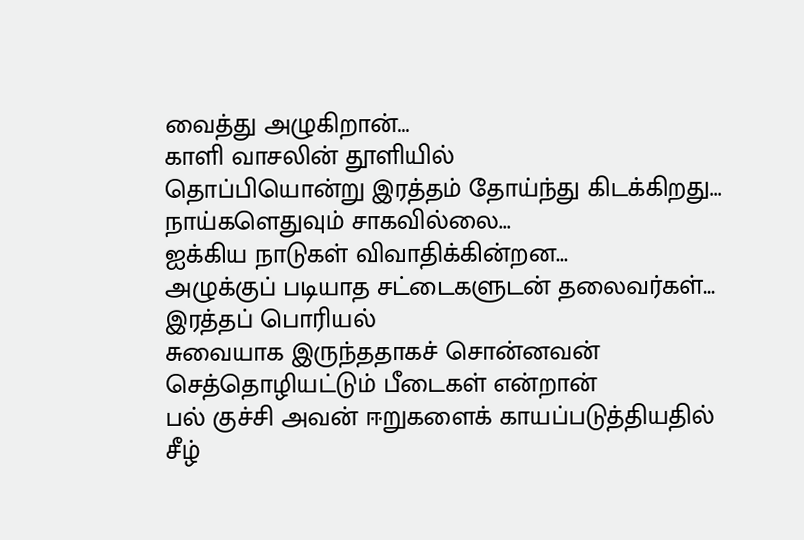வைத்து அழுகிறான்...
காளி வாசலின் தூளியில்
தொப்பியொன்று இரத்தம் தோய்ந்து கிடக்கிறது...
நாய்களெதுவும் சாகவில்லை...
ஐக்கிய நாடுகள் விவாதிக்கின்றன...
அழுக்குப் படியாத சட்டைகளுடன் தலைவர்கள்...
இரத்தப் பொரியல்
சுவையாக இருந்ததாகச் சொன்னவன்
செத்தொழியட்டும் பீடைகள் என்றான்
பல் குச்சி அவன் ஈறுகளைக் காயப்படுத்தியதில்
சீழ்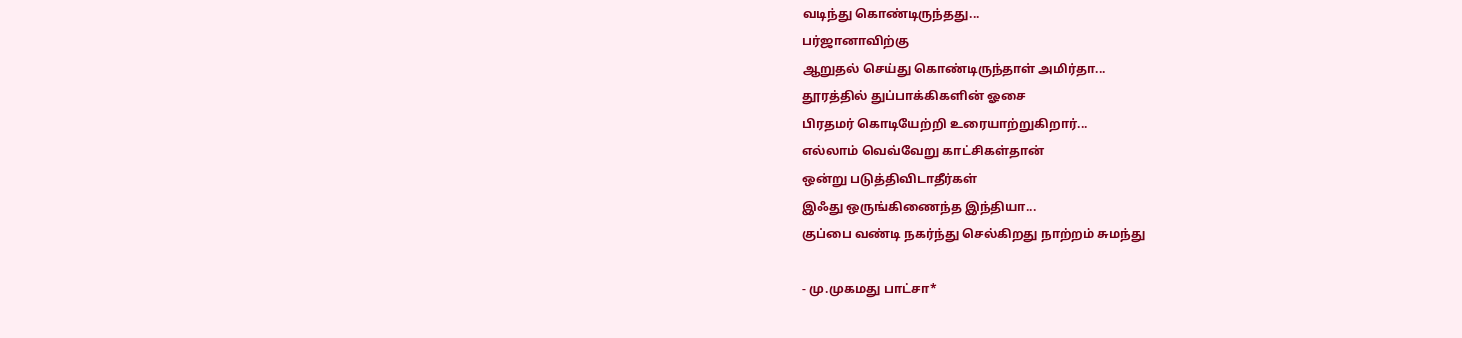வடிந்து கொண்டிருந்தது...
பர்ஜானாவிற்கு
ஆறுதல் செய்து கொண்டிருந்தாள் அமிர்தா...
தூரத்தில் துப்பாக்கிகளின் ஓசை
பிரதமர் கொடியேற்றி உரையாற்றுகிறார்...
எல்லாம் வெவ்வேறு காட்சிகள்தான்
ஒன்று படுத்திவிடாதீர்கள்
இஃது ஒருங்கிணைந்த இந்தியா...
குப்பை வண்டி நகர்ந்து செல்கிறது நாற்றம் சுமந்து

- மு.முகமது பாட்சா*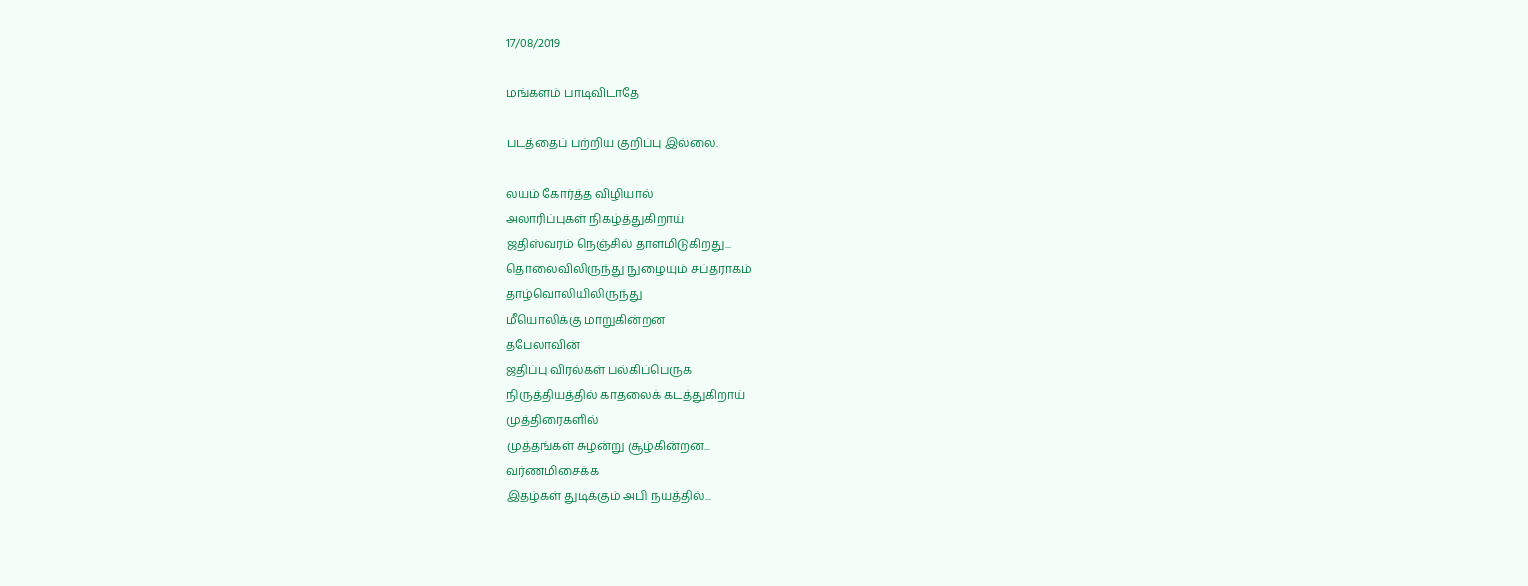17/08/2019

மங்களம் பாடிவிடாதே

படத்தைப் பற்றிய குறிப்பு இல்லை.

லயம் கோர்த்த விழியால்
அலாரிப்புகள் நிகழ்த்துகிறாய்
ஜதிஸ்வரம் நெஞ்சில் தாளமிடுகிறது...
தொலைவிலிருந்து நுழையும் சப்தராகம்
தாழ்வொலியிலிருந்து
மீயொலிக்கு மாறுகின்றன
தபேலாவின்
ஜதிப்பு விரல்கள் பல்கிப்பெருக
நிருத்தியத்தில் காதலைக் கடத்துகிறாய்
முத்திரைகளில்
முத்தங்கள் சுழன்று சூழ்கின்றன...
வர்ணமிசைக்க
இதழ்கள் துடிக்கும் அபி நயத்தில்...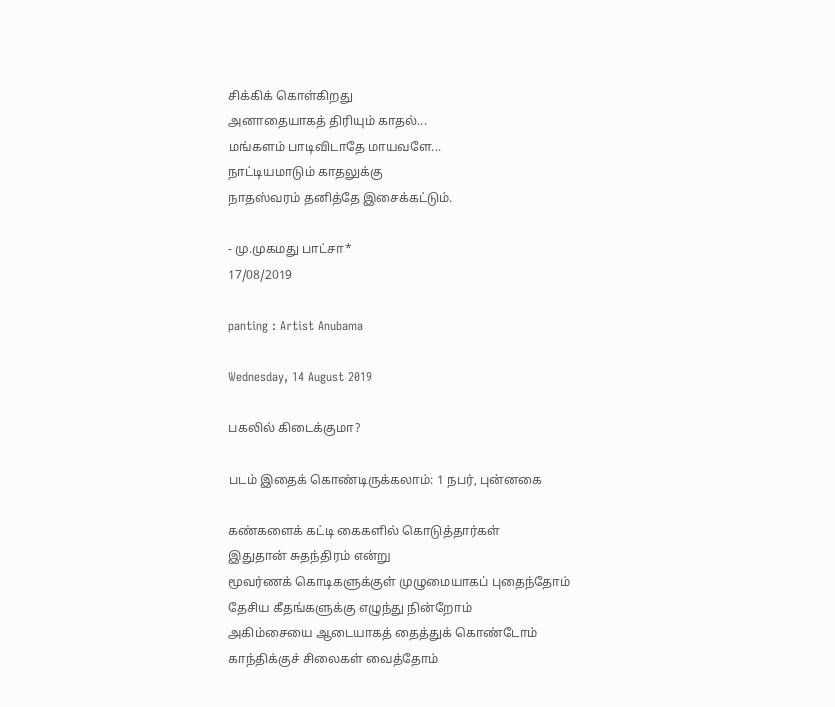சிக்கிக் கொள்கிறது
அனாதையாகத் திரியும் காதல்...
மங்களம் பாடிவிடாதே மாயவளே...
நாட்டியமாடும் காதலுக்கு
நாதஸ்வரம் தனித்தே இசைக்கட்டும்.

- மு.முகமது பாட்சா*
17/08/2019

panting : Artist Anubama

Wednesday, 14 August 2019

பகலில் கிடைக்குமா?

படம் இதைக் கொண்டிருக்கலாம்: 1 நபர், புன்னகை

கண்களைக் கட்டி கைகளில் கொடுத்தார்கள்
இதுதான் சுதந்திரம் என்று
மூவர்ணக் கொடிகளுக்குள் முழுமையாகப் புதைந்தோம்
தேசிய கீதங்களுக்கு எழுந்து நின்றோம்
அகிம்சையை ஆடையாகத் தைத்துக் கொண்டோம்
காந்திக்குச் சிலைகள் வைத்தோம்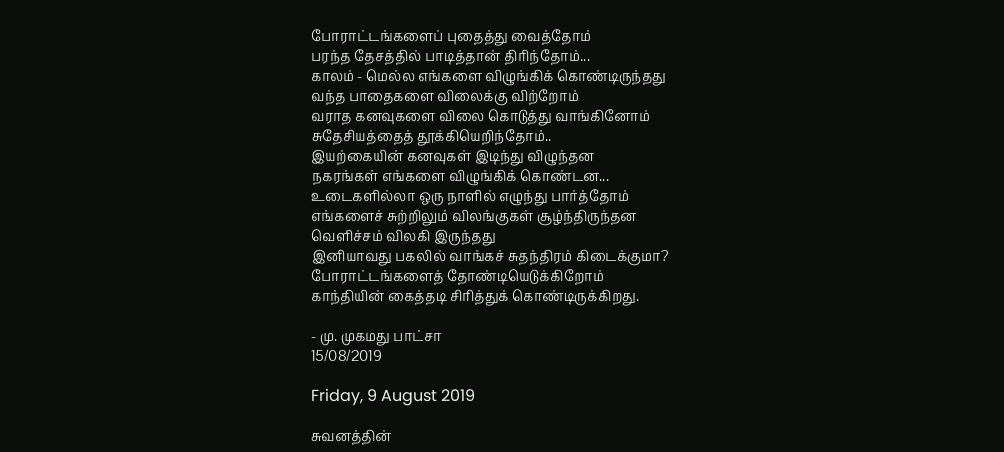போராட்டங்களைப் புதைத்து வைத்தோம்
பரந்த தேசத்தில் பாடித்தான் திரிந்தோம்...
காலம் - மெல்ல எங்களை விழுங்கிக் கொண்டிருந்தது
வந்த பாதைகளை விலைக்கு விற்றோம்
வராத கனவுகளை விலை கொடுத்து வாங்கினோம்
சுதேசியத்தைத் தூக்கியெறிந்தோம்..
இயற்கையின் கனவுகள் இடிந்து விழுந்தன
நகரங்கள் எங்களை விழுங்கிக் கொண்டன...
உடைகளில்லா ஒரு நாளில் எழுந்து பார்த்தோம்
எங்களைச் சுற்றிலும் விலங்குகள் சூழ்ந்திருந்தன
வெளிச்சம் விலகி இருந்தது
இனியாவது பகலில் வாங்கச் சுதந்திரம் கிடைக்குமா?
போராட்டங்களைத் தோண்டியெடுக்கிறோம்
காந்தியின் கைத்தடி சிரித்துக் கொண்டிருக்கிறது.

- மு. முகமது பாட்சா
15/08/2019

Friday, 9 August 2019

சுவனத்தின்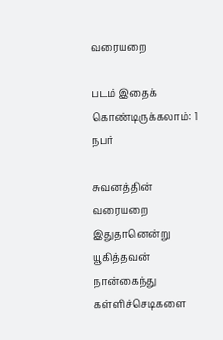வரையறை

படம் இதைக் கொண்டிருக்கலாம்: 1 நபர்

சுவனத்தின் வரையறை
இதுதானென்று யூகித்தவன்
நான்கைந்து கள்ளிச்செடிகளை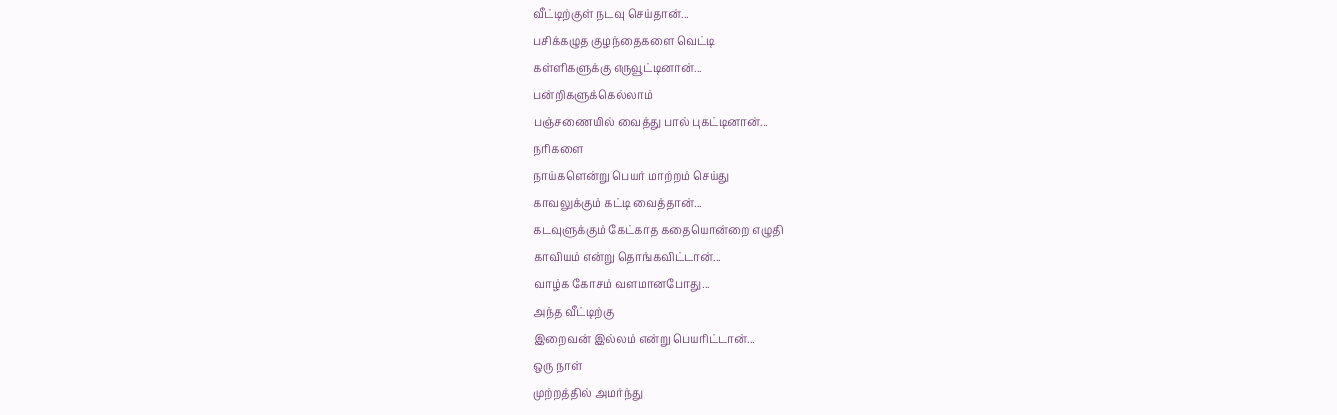வீட்டிற்குள் நடவு செய்தான்...
பசிக்கழுத குழந்தைகளை வெட்டி
கள்ளிகளுக்கு எருவூட்டினான்...
பன்றிகளுக்கெல்லாம்
பஞ்சணையில் வைத்து பால் புகட்டினான்...
நரிகளை
நாய்களென்று பெயர் மாற்றம் செய்து
காவலுக்கும் கட்டி வைத்தான்...
கடவுளுக்கும் கேட்காத கதையொன்றை எழுதி
காவியம் என்று தொங்கவிட்டான்...
வாழ்க கோசம் வளமானபோது...
அந்த வீட்டிற்கு
இறைவன் இல்லம் என்று பெயரிட்டான்...
ஒரு நாள்
முற்றத்தில் அமர்ந்து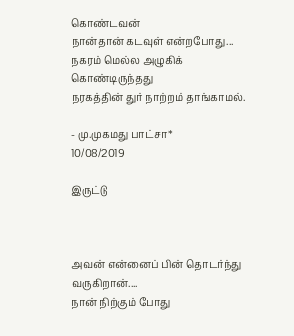கொண்டவன்
நான்தான் கடவுள் என்றபோது...
நகரம் மெல்ல அழுகிக் கொண்டிருந்தது
நரகத்தின் துர் நாற்றம் தாங்காமல்.

- மு.முகமது பாட்சா*
10/08/2019

இருட்டு



அவன் என்னைப் பின் தொடர்ந்து வருகிறான்....
நான் நிற்கும் போது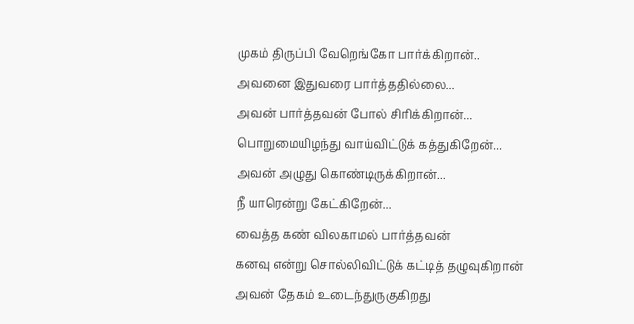முகம் திருப்பி வேறெங்கோ பார்க்கிறான்..
அவனை இதுவரை பார்த்ததில்லை...
அவன் பார்த்தவன் போல் சிரிக்கிறான்...
பொறுமையிழந்து வாய்விட்டுக் கத்துகிறேன்...
அவன் அழுது கொண்டிருக்கிறான்...
நீ யாரென்று கேட்கிறேன்...
வைத்த கண் விலகாமல் பார்த்தவன்
கனவு என்று சொல்லிவிட்டுக் கட்டித் தழுவுகிறான்
அவன் தேகம் உடைந்துருகுகிறது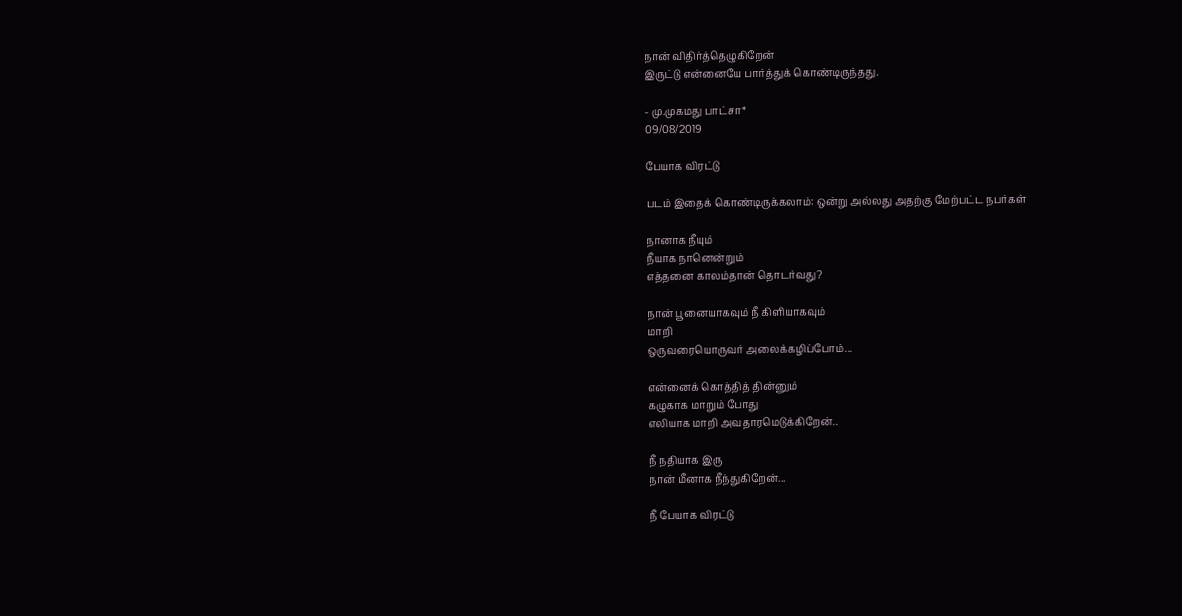நான் விதிர்த்தெழுகிறேன்
இருட்டு என்னையே பார்த்துக் கொண்டிருந்தது.

- மு.முகமது பாட்சா*
09/08/2019

பேயாக விரட்டு

படம் இதைக் கொண்டிருக்கலாம்: ஒன்று அல்லது அதற்கு மேற்பட்ட நபர்கள்

நானாக நீயும்
நீயாக நானென்றும்
எத்தனை காலம்தான் தொடர்வது?

நான் பூனையாகவும் நீ கிளியாகவும்
மாறி
ஒருவரையொருவர் அலைக்கழிப்போம்...

என்னைக் கொத்தித் தின்னும்
கழுகாக மாறும் போது
எலியாக மாறி அவதாரமெடுக்கிறேன்..

நீ நதியாக இரு
நான் மீனாக நீந்துகிறேன்...

நீ பேயாக விரட்டு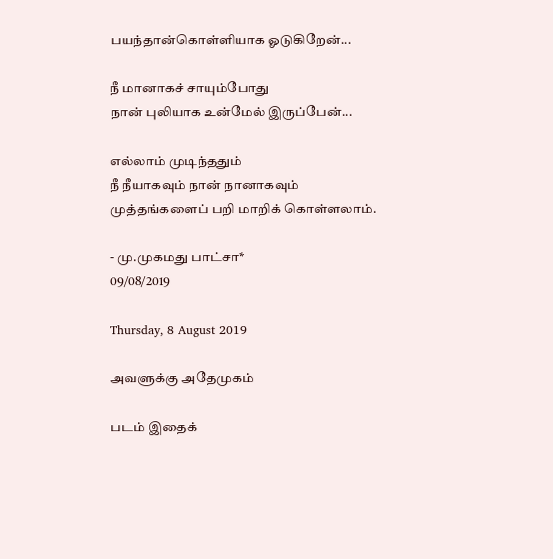பயந்தான்கொள்ளியாக ஓடுகிறேன்...

நீ மானாகச் சாயும்போது
நான் புலியாக உன்மேல் இருப்பேன்...

எல்லாம் முடிந்ததும்
நீ நீயாகவும் நான் நானாகவும்
முத்தங்களைப் பறி மாறிக் கொள்ளலாம்.

- மு.முகமது பாட்சா*
09/08/2019

Thursday, 8 August 2019

அவளுக்கு அதேமுகம்

படம் இதைக்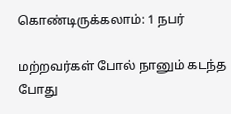கொண்டிருக்கலாம்: 1 நபர்

மற்றவர்கள் போல் நானும் கடந்த போது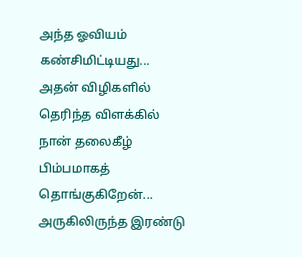அந்த ஓவியம் கண்சிமிட்டியது...
அதன் விழிகளில் தெரிந்த விளக்கில்
நான் தலைகீழ் பிம்பமாகத் தொங்குகிறேன்...
அருகிலிருந்த இரண்டு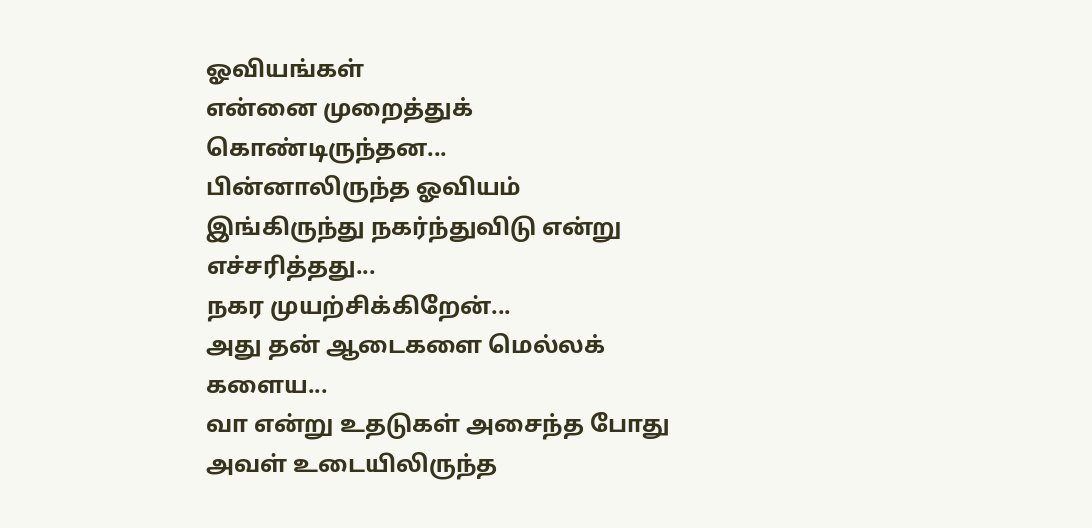ஓவியங்கள்
என்னை முறைத்துக் கொண்டிருந்தன...
பின்னாலிருந்த ஓவியம்
இங்கிருந்து நகர்ந்துவிடு என்று எச்சரித்தது...
நகர முயற்சிக்கிறேன்...
அது தன் ஆடைகளை மெல்லக் களைய...
வா என்று உதடுகள் அசைந்த போது
அவள் உடையிலிருந்த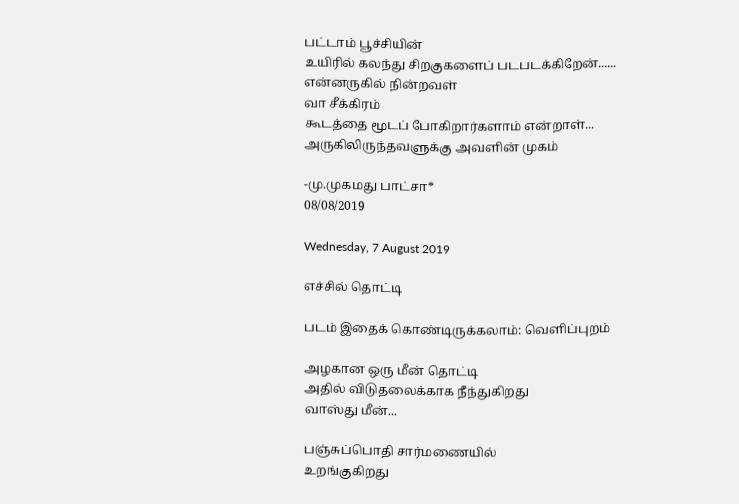பட்டாம் பூச்சியின்
உயிரில் கலந்து சிறகுகளைப் படபடக்கிறேன்......
என்னருகில் நின்றவள்
வா சீக்கிரம்
கூடத்தை மூடப் போகிறார்களாம் என்றாள்...
அருகிலிருந்தவளுக்கு அவளின் முகம்

-மு.முகமது பாட்சா*
08/08/2019

Wednesday, 7 August 2019

எச்சில் தொட்டி

படம் இதைக் கொண்டிருக்கலாம்: வெளிப்புறம்

அழகான ஒரு மீன் தொட்டி
அதில் விடுதலைக்காக நீந்துகிறது
வாஸ்து மீன்...

பஞ்சுப்பொதி சார்மணையில்
உறங்குகிறது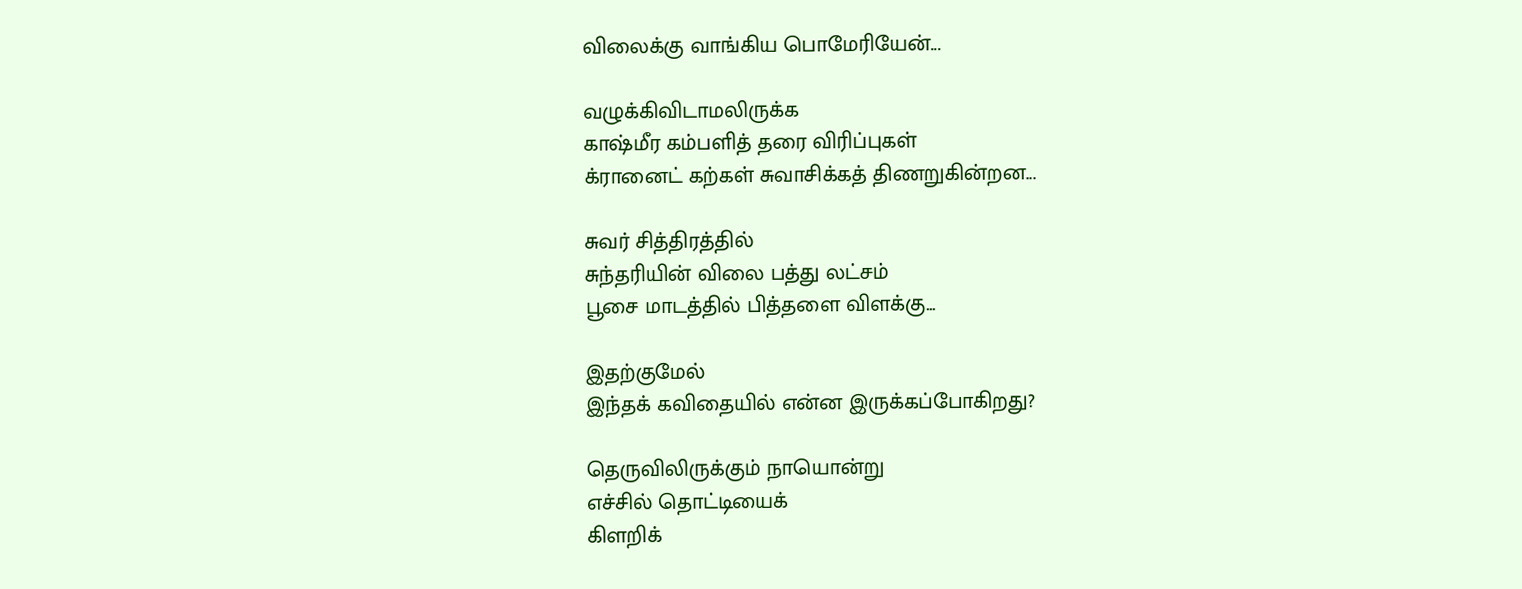விலைக்கு வாங்கிய பொமேரியேன்...

வழுக்கிவிடாமலிருக்க
காஷ்மீர கம்பளித் தரை விரிப்புகள்
க்ரானைட் கற்கள் சுவாசிக்கத் திணறுகின்றன...

சுவர் சித்திரத்தில்
சுந்தரியின் விலை பத்து லட்சம்
பூசை மாடத்தில் பித்தளை விளக்கு...

இதற்குமேல்
இந்தக் கவிதையில் என்ன இருக்கப்போகிறது?

தெருவிலிருக்கும் நாயொன்று
எச்சில் தொட்டியைக்
கிளறிக்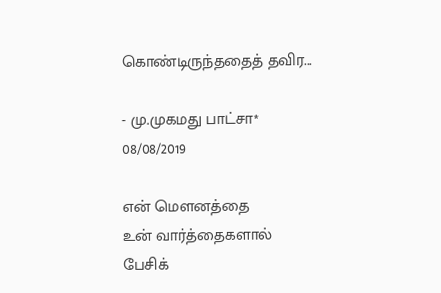கொண்டிருந்ததைத் தவிர...

- மு.முகமது பாட்சா*
08/08/2019

என் மௌனத்தை
உன் வார்த்தைகளால்
பேசிக்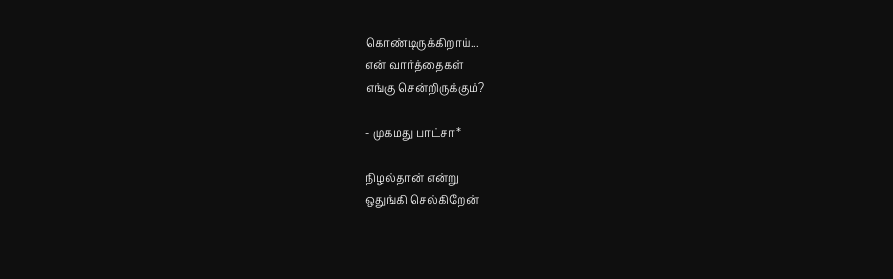கொண்டிருக்கிறாய்...
என் வார்த்தைகள்
எங்கு சென்றிருக்கும்?

- முகமது பாட்சா*

நிழல்தான் என்று
ஒதுங்கி செல்கிறேன்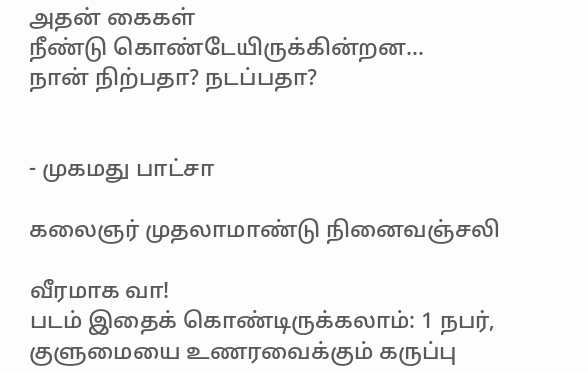அதன் கைகள்
நீண்டு கொண்டேயிருக்கின்றன...
நான் நிற்பதா? நடப்பதா?


- முகமது பாட்சா

கலைஞர் முதலாமாண்டு நினைவஞ்சலி

வீரமாக வா!
படம் இதைக் கொண்டிருக்கலாம்: 1 நபர், குளுமையை உணரவைக்கும் கருப்பு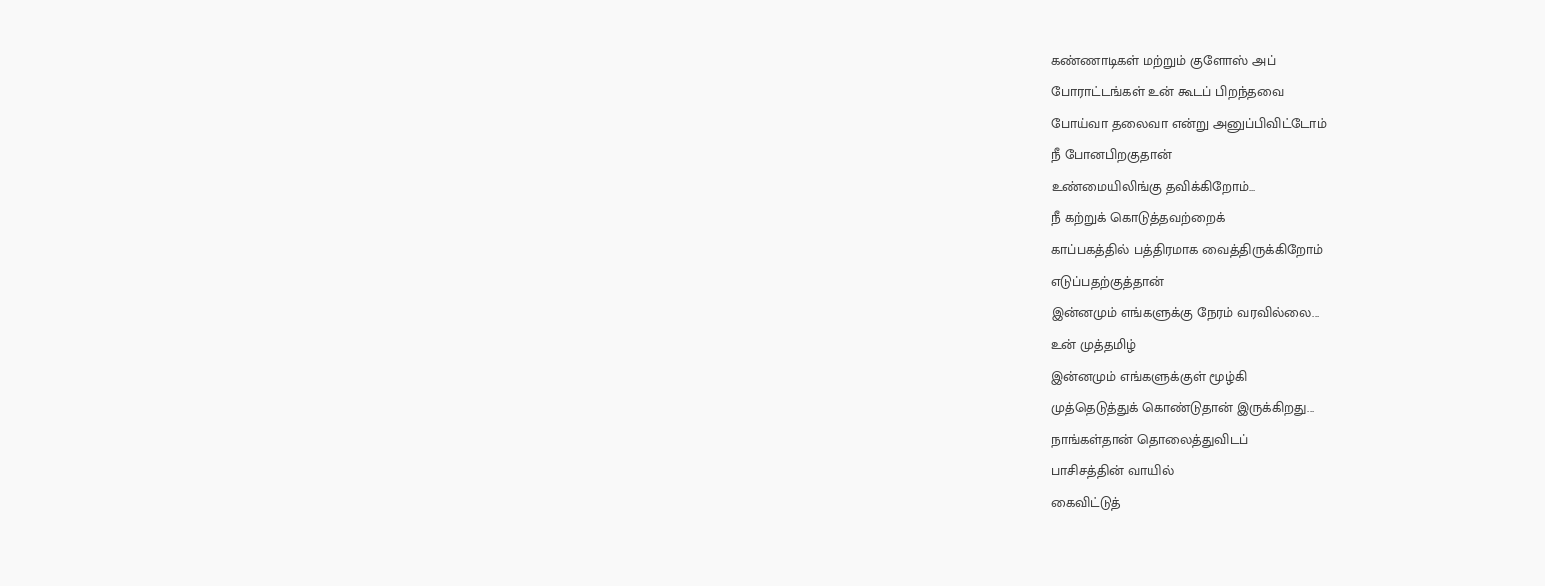கண்ணாடிகள் மற்றும் குளோஸ் அப்
போராட்டங்கள் உன் கூடப் பிறந்தவை
போய்வா தலைவா என்று அனுப்பிவிட்டோம்
நீ போனபிறகுதான்
உண்மையிலிங்கு தவிக்கிறோம்...
நீ கற்றுக் கொடுத்தவற்றைக்
காப்பகத்தில் பத்திரமாக வைத்திருக்கிறோம்
எடுப்பதற்குத்தான்
இன்னமும் எங்களுக்கு நேரம் வரவில்லை...
உன் முத்தமிழ்
இன்னமும் எங்களுக்குள் மூழ்கி
முத்தெடுத்துக் கொண்டுதான் இருக்கிறது...
நாங்கள்தான் தொலைத்துவிடப்
பாசிசத்தின் வாயில்
கைவிட்டுத்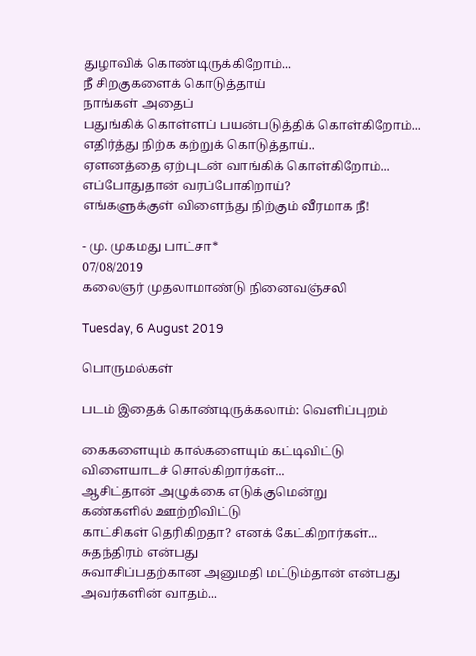துழாவிக் கொண்டிருக்கிறோம்...
நீ சிறகுகளைக் கொடுத்தாய்
நாங்கள் அதைப்
பதுங்கிக் கொள்ளப் பயன்படுத்திக் கொள்கிறோம்...
எதிர்த்து நிற்க கற்றுக் கொடுத்தாய்..
ஏளனத்தை ஏற்புடன் வாங்கிக் கொள்கிறோம்...
எப்போதுதான் வரப்போகிறாய்?
எங்களுக்குள் விளைந்து நிற்கும் வீரமாக நீ!

- மு. முகமது பாட்சா*
07/08/2019
கலைஞர் முதலாமாண்டு நினைவஞ்சலி

Tuesday, 6 August 2019

பொருமல்கள்

படம் இதைக் கொண்டிருக்கலாம்: வெளிப்புறம்

கைகளையும் கால்களையும் கட்டிவிட்டு
விளையாடச் சொல்கிறார்கள்...
ஆசிட்தான் அழுக்கை எடுக்குமென்று
கண்களில் ஊற்றிவிட்டு
காட்சிகள் தெரிகிறதா? எனக் கேட்கிறார்கள்...
சுதந்திரம் என்பது
சுவாசிப்பதற்கான அனுமதி மட்டும்தான் என்பது
அவர்களின் வாதம்...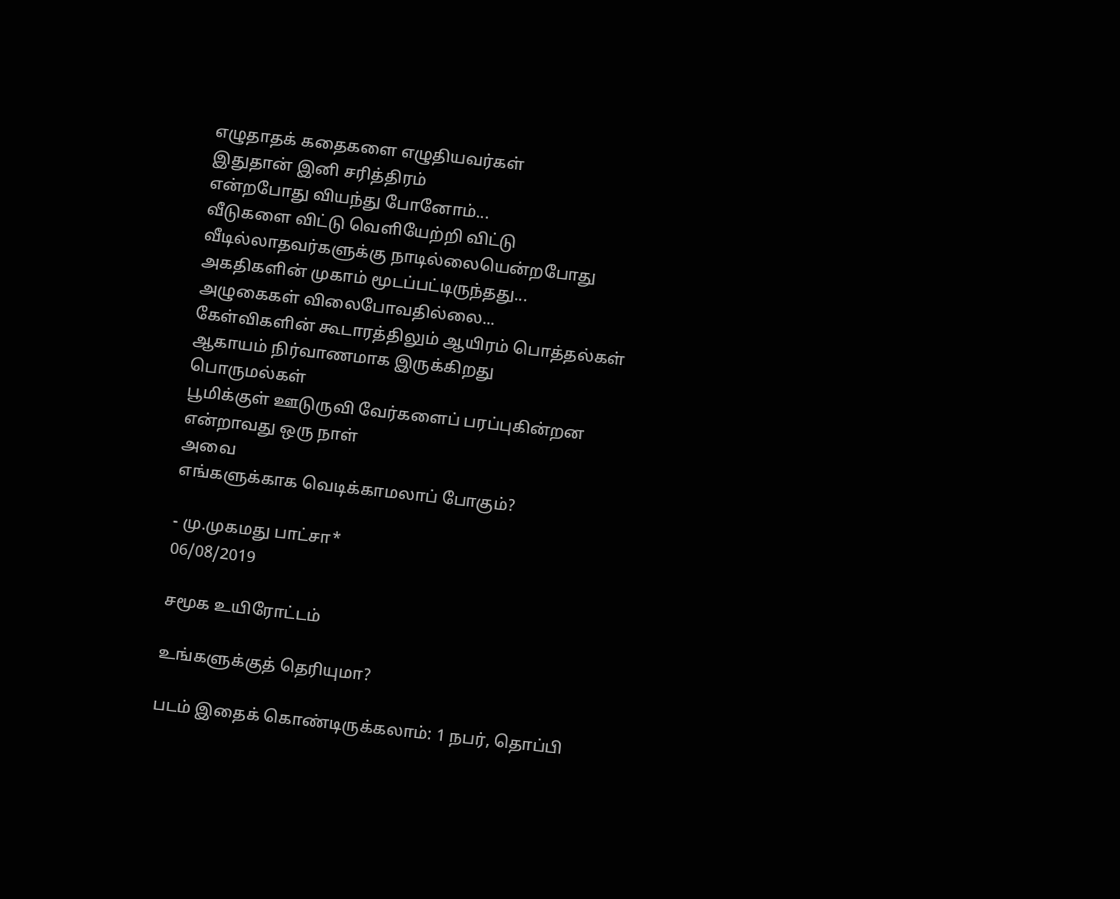எழுதாதக் கதைகளை எழுதியவர்கள்
இதுதான் இனி சரித்திரம்
என்றபோது வியந்து போனோம்...
வீடுகளை விட்டு வெளியேற்றி விட்டு
வீடில்லாதவர்களுக்கு நாடில்லையென்றபோது
அகதிகளின் முகாம் மூடப்பட்டிருந்தது...
அழுகைகள் விலைபோவதில்லை...
கேள்விகளின் கூடாரத்திலும் ஆயிரம் பொத்தல்கள்
ஆகாயம் நிர்வாணமாக இருக்கிறது
பொருமல்கள்
பூமிக்குள் ஊடுருவி வேர்களைப் பரப்புகின்றன
என்றாவது ஒரு நாள்
அவை
எங்களுக்காக வெடிக்காமலாப் போகும்?

- மு.முகமது பாட்சா*
06/08/2019

சமூக உயிரோட்டம்

உங்களுக்குத் தெரியுமா?

படம் இதைக் கொண்டிருக்கலாம்: 1 நபர், தொப்பி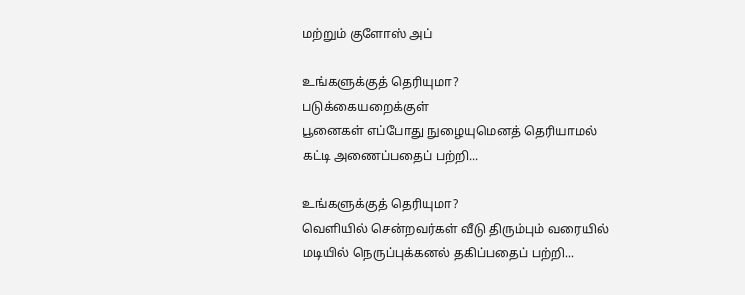மற்றும் குளோஸ் அப்

உங்களுக்குத் தெரியுமா?
படுக்கையறைக்குள்
பூனைகள் எப்போது நுழையுமெனத் தெரியாமல்
கட்டி அணைப்பதைப் பற்றி...

உங்களுக்குத் தெரியுமா?
வெளியில் சென்றவர்கள் வீடு திரும்பும் வரையில்
மடியில் நெருப்புக்கனல் தகிப்பதைப் பற்றி...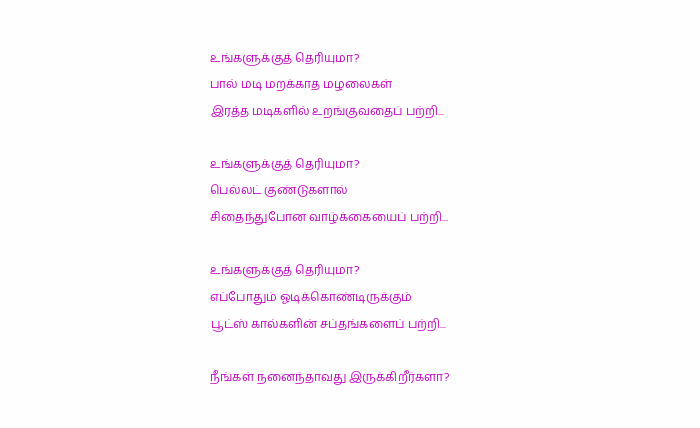உங்களுக்குத் தெரியுமா?
பால் மடி மறக்காத மழலைகள்
இரத்த மடிகளில் உறங்குவதைப் பற்றி...

உங்களுக்குத் தெரியுமா?
பெல்லட் குண்டுகளால்
சிதைந்துபோன வாழ்க்கையைப் பற்றி...

உங்களுக்குத் தெரியுமா?
எப்போதும் ஓடிக்கொண்டிருக்கும்
பூட்ஸ் கால்களின் சப்தங்களைப் பற்றி...

நீங்கள் நனைந்தாவது இருக்கிறீர்களா?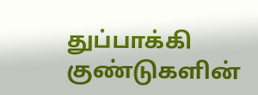துப்பாக்கி குண்டுகளின்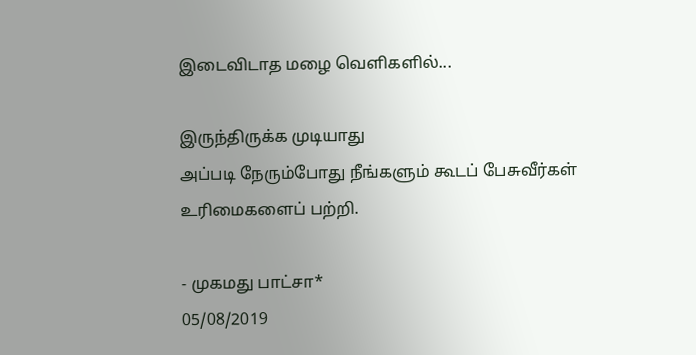இடைவிடாத மழை வெளிகளில்...

இருந்திருக்க முடியாது
அப்படி நேரும்போது நீங்களும் கூடப் பேசுவீர்கள்
உரிமைகளைப் பற்றி.

- முகமது பாட்சா*
05/08/2019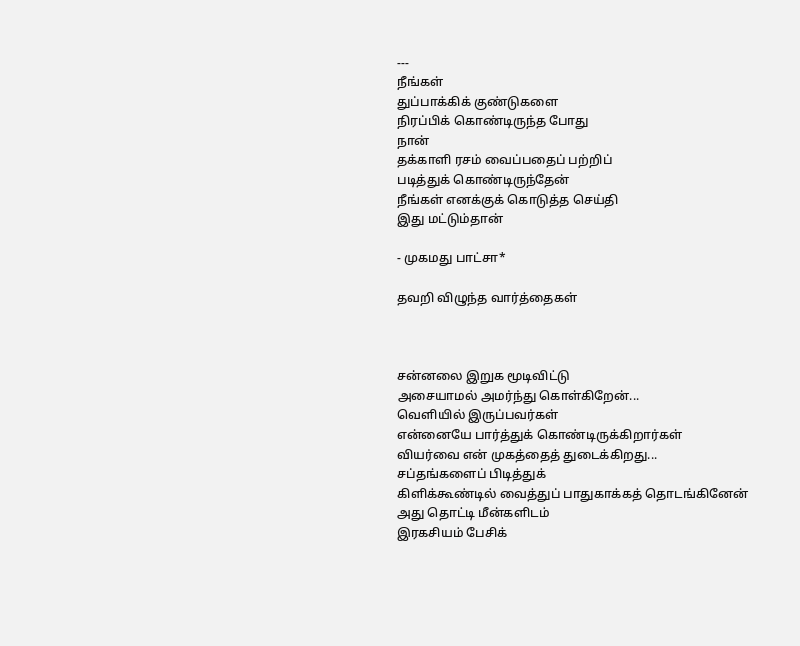---
நீங்கள்
துப்பாக்கிக் குண்டுகளை
நிரப்பிக் கொண்டிருந்த போது
நான்
தக்காளி ரசம் வைப்பதைப் பற்றிப்
படித்துக் கொண்டிருந்தேன்
நீங்கள் எனக்குக் கொடுத்த செய்தி
இது மட்டும்தான்

- முகமது பாட்சா*

தவறி விழுந்த வார்த்தைகள்



சன்னலை இறுக மூடிவிட்டு
அசையாமல் அமர்ந்து கொள்கிறேன்...
வெளியில் இருப்பவர்கள்
என்னையே பார்த்துக் கொண்டிருக்கிறார்கள்
வியர்வை என் முகத்தைத் துடைக்கிறது...
சப்தங்களைப் பிடித்துக்
கிளிக்கூண்டில் வைத்துப் பாதுகாக்கத் தொடங்கினேன்
அது தொட்டி மீன்களிடம்
இரகசியம் பேசிக்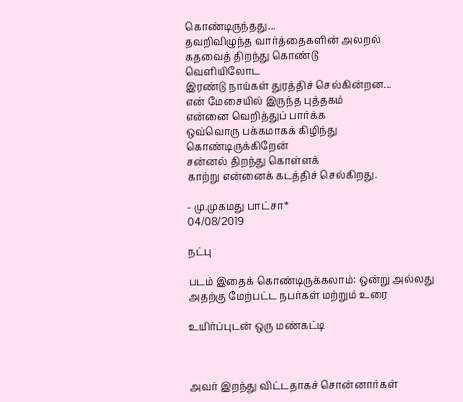கொண்டிருந்தது...
தவறிவிழுந்த வார்த்தைகளின் அலறல்
கதவைத் திறந்து கொண்டு
வெளியிலோட
இரண்டு நாய்கள் துரத்திச் செல்கின்றன...
என் மேசையில் இருந்த புத்தகம்
என்னை வெறித்துப் பார்க்க
ஒவ்வொரு பக்கமாகக் கிழிந்து கொண்டிருக்கிறேன்
சன்னல் திறந்து கொள்ளக்
காற்று என்னைக் கடத்திச் செல்கிறது.

- மு.முகமது பாட்சா*
04/08/2019

நட்பு

படம் இதைக் கொண்டிருக்கலாம்: ஒன்று அல்லது அதற்கு மேற்பட்ட நபர்கள் மற்றும் உரை

உயிர்ப்புடன் ஒரு மண்கட்டி



அவர் இறந்து விட்டதாகச் சொன்னார்கள்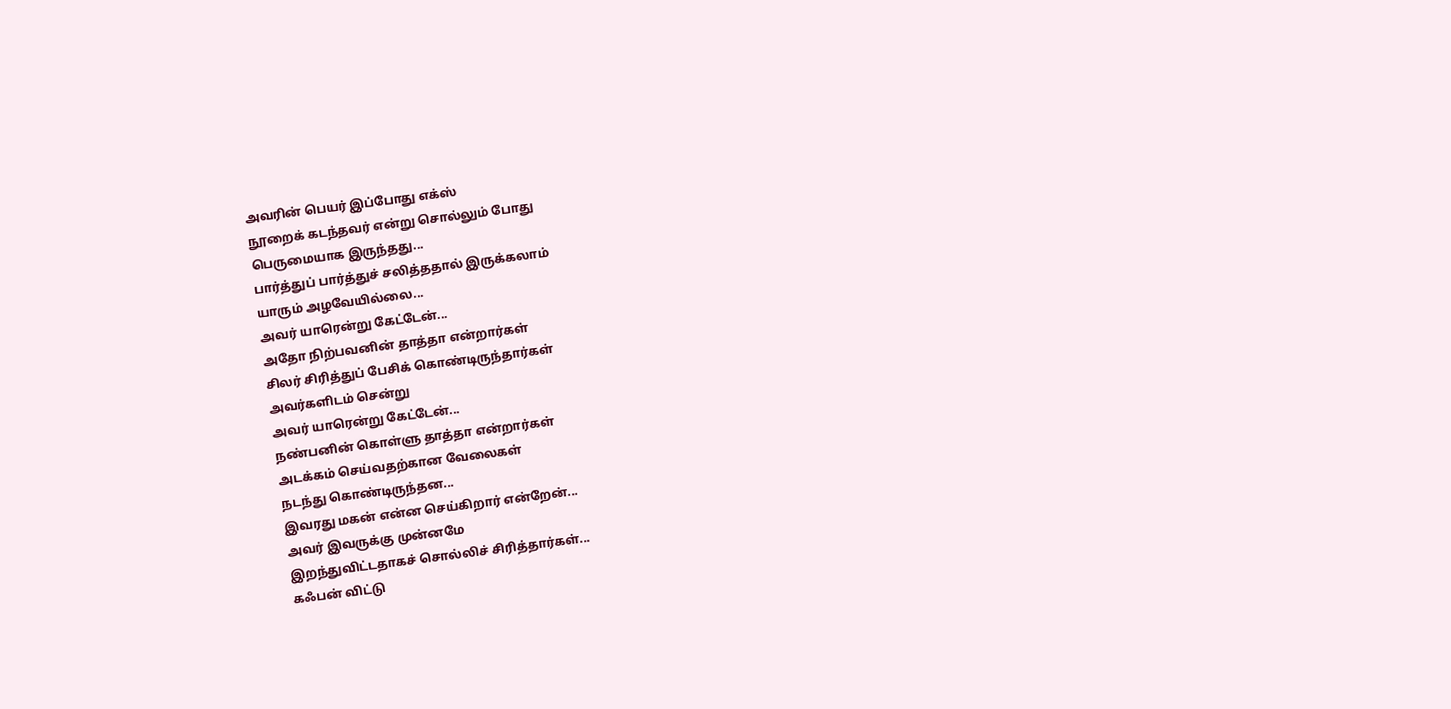அவரின் பெயர் இப்போது எக்ஸ்
நூறைக் கடந்தவர் என்று சொல்லும் போது
பெருமையாக இருந்தது...
பார்த்துப் பார்த்துச் சலித்ததால் இருக்கலாம்
யாரும் அழவேயில்லை...
அவர் யாரென்று கேட்டேன்...
அதோ நிற்பவனின் தாத்தா என்றார்கள்
சிலர் சிரித்துப் பேசிக் கொண்டிருந்தார்கள்
அவர்களிடம் சென்று
அவர் யாரென்று கேட்டேன்...
நண்பனின் கொள்ளு தாத்தா என்றார்கள்
அடக்கம் செய்வதற்கான வேலைகள்
நடந்து கொண்டிருந்தன...
இவரது மகன் என்ன செய்கிறார் என்றேன்...
அவர் இவருக்கு முன்னமே
இறந்துவிட்டதாகச் சொல்லிச் சிரித்தார்கள்...
கஃபன் விட்டு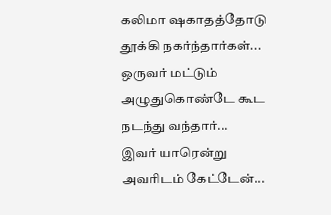கலிமா ஷகாதத்தோடு தூக்கி நகர்ந்தார்கள்...
ஒருவர் மட்டும்
அழுதுகொண்டே கூட நடந்து வந்தார்...
இவர் யாரென்று அவரிடம் கேட்டேன்...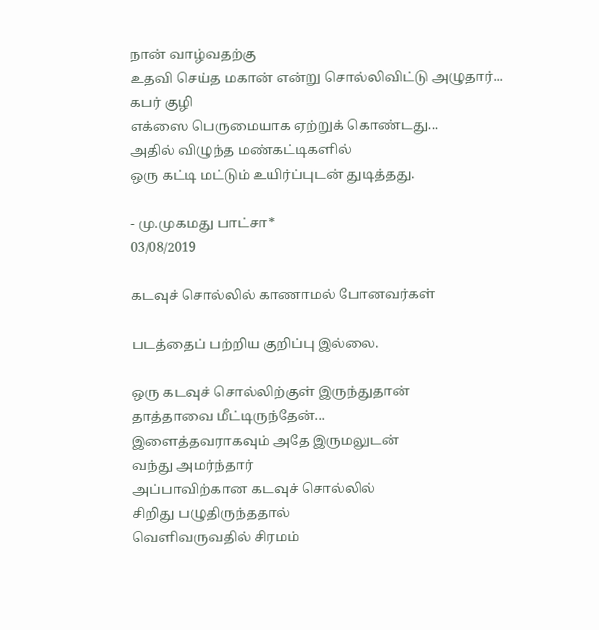நான் வாழ்வதற்கு
உதவி செய்த மகான் என்று சொல்லிவிட்டு அழுதார்...
கபர் குழி
எக்ஸை பெருமையாக ஏற்றுக் கொண்டது...
அதில் விழுந்த மண்கட்டிகளில்
ஒரு கட்டி மட்டும் உயிர்ப்புடன் துடித்தது.

- மு.முகமது பாட்சா*
03/08/2019

கடவுச் சொல்லில் காணாமல் போனவர்கள்

படத்தைப் பற்றிய குறிப்பு இல்லை.

ஒரு கடவுச் சொல்லிற்குள் இருந்துதான்
தாத்தாவை மீட்டிருந்தேன்...
இளைத்தவராகவும் அதே இருமலுடன்
வந்து அமர்ந்தார்
அப்பாவிற்கான கடவுச் சொல்லில்
சிறிது பழுதிருந்ததால்
வெளிவருவதில் சிரமம்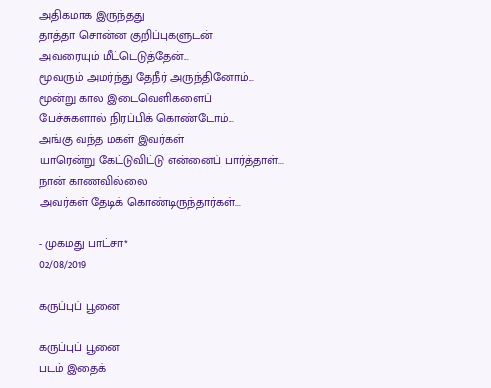அதிகமாக இருந்தது
தாத்தா சொன்ன குறிப்புகளுடன்
அவரையும் மீட்டெடுத்தேன்...
மூவரும் அமர்ந்து தேநீர் அருந்தினோம்...
மூன்று கால இடைவெளிகளைப்
பேச்சுகளால் நிரப்பிக் கொண்டோம்...
அங்கு வந்த மகள் இவர்கள்
யாரென்று கேட்டுவிட்டு என்னைப் பார்த்தாள்...
நான் காணவில்லை
அவர்கள் தேடிக் கொண்டிருந்தார்கள்...

- முகமது பாட்சா*
02/08/2019

கருப்புப் பூனை

கருப்புப் பூனை
படம் இதைக்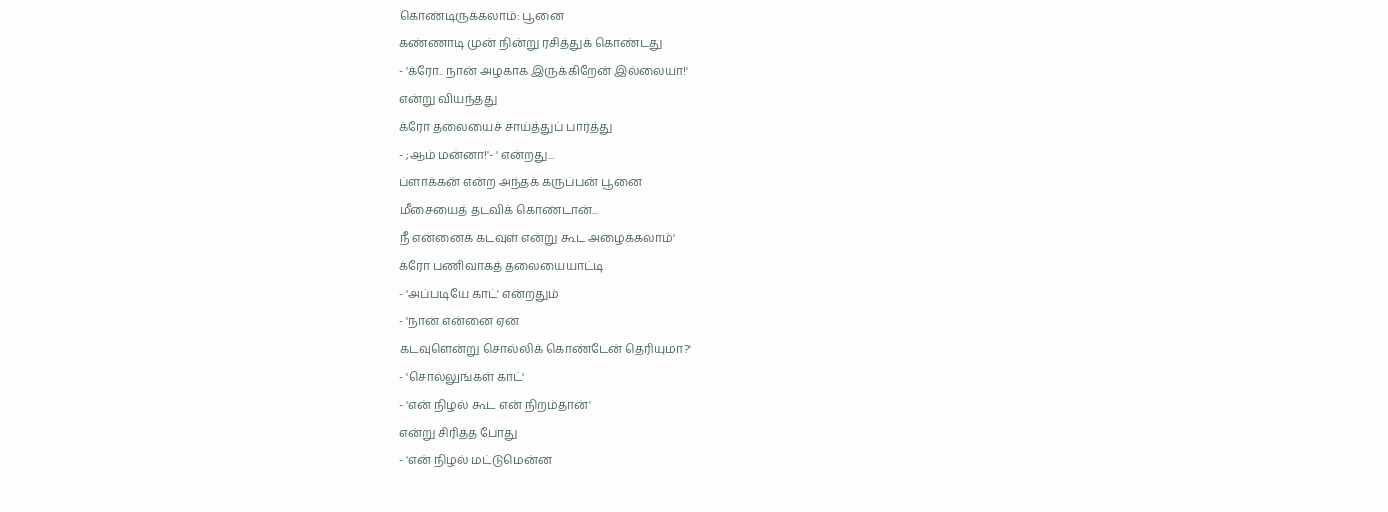கொண்டிருக்கலாம்: பூனை
கண்ணாடி முன் நின்று ரசித்துக் கொண்டது
- 'க்ரோ.. நான் அழகாக இருக்கிறேன் இல்லையா!'
என்று வியந்தது
க்ரோ தலையைச் சாய்த்துப் பார்த்து
- ;ஆம் மன்னா!'- ' என்றது...
ப்ளாக்கன் என்ற அந்தக் கருப்பன் பூனை
மீசையைத் தடவிக் கொண்டான்...
நீ என்னைக் கடவுள் என்று கூட அழைக்கலாம்'
க்ரோ பணிவாகத் தலையையாட்டி
- 'அப்படியே காட்' என்றதும்
- 'நான் என்னை ஏன்
கடவுளென்று சொல்லிக் கொண்டேன் தெரியுமா?'
- 'சொல்லுங்கள் காட்'
- 'என் நிழல் கூட என் நிறம்தான்'
என்று சிரித்த போது
- 'என் நிழல் மட்டுமென்ன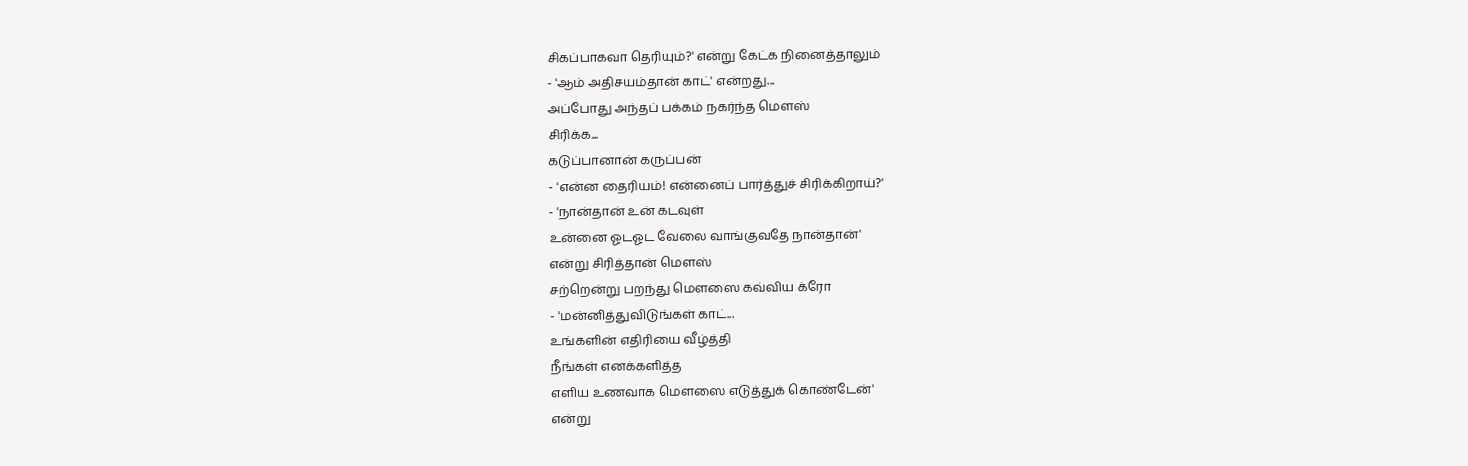சிகப்பாகவா தெரியும்?' என்று கேட்க நினைத்தாலும்
- 'ஆம் அதிசயம்தான் காட்' என்றது...
அப்போது அந்தப் பக்கம் நகர்ந்த மௌஸ்
சிரிக்க...
கடுப்பானான் கருப்பன்
- 'என்ன தைரியம்! என்னைப் பார்த்துச் சிரிக்கிறாய்?'
- 'நான்தான் உன் கடவுள்
உன்னை ஓடஓட வேலை வாங்குவதே நான்தான்'
என்று சிரித்தான் மௌஸ்
சற்றென்று பறந்து மௌஸை கவ்விய க்ரோ
- 'மன்னித்துவிடுங்கள் காட்...
உங்களின் எதிரியை வீழ்த்தி
நீங்கள் எனக்களித்த
எளிய உணவாக மௌஸை எடுத்துக் கொண்டேன்'
என்று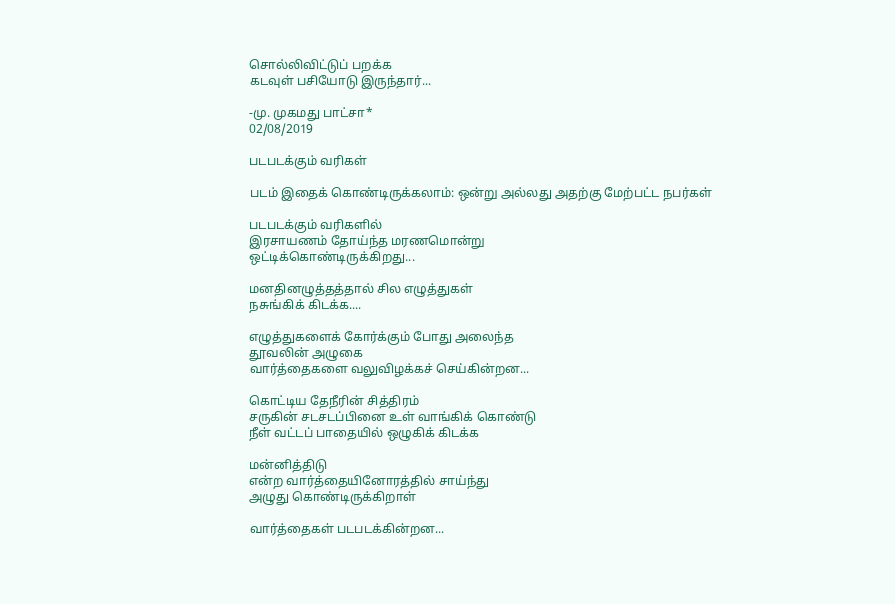சொல்லிவிட்டுப் பறக்க
கடவுள் பசியோடு இருந்தார்...

-மு. முகமது பாட்சா*
02/08/2019

படபடக்கும் வரிகள்

படம் இதைக் கொண்டிருக்கலாம்: ஒன்று அல்லது அதற்கு மேற்பட்ட நபர்கள்

படபடக்கும் வரிகளில்
இரசாயணம் தோய்ந்த மரணமொன்று
ஒட்டிக்கொண்டிருக்கிறது...

மனதினழுத்தத்தால் சில எழுத்துகள்
நசுங்கிக் கிடக்க....

எழுத்துகளைக் கோர்க்கும் போது அலைந்த
தூவலின் அழுகை
வார்த்தைகளை வலுவிழக்கச் செய்கின்றன...

கொட்டிய தேநீரின் சித்திரம்
சருகின் சடசடப்பினை உள் வாங்கிக் கொண்டு
நீள் வட்டப் பாதையில் ஒழுகிக் கிடக்க

மன்னித்திடு
என்ற வார்த்தையினோரத்தில் சாய்ந்து
அழுது கொண்டிருக்கிறாள்

வார்த்தைகள் படபடக்கின்றன...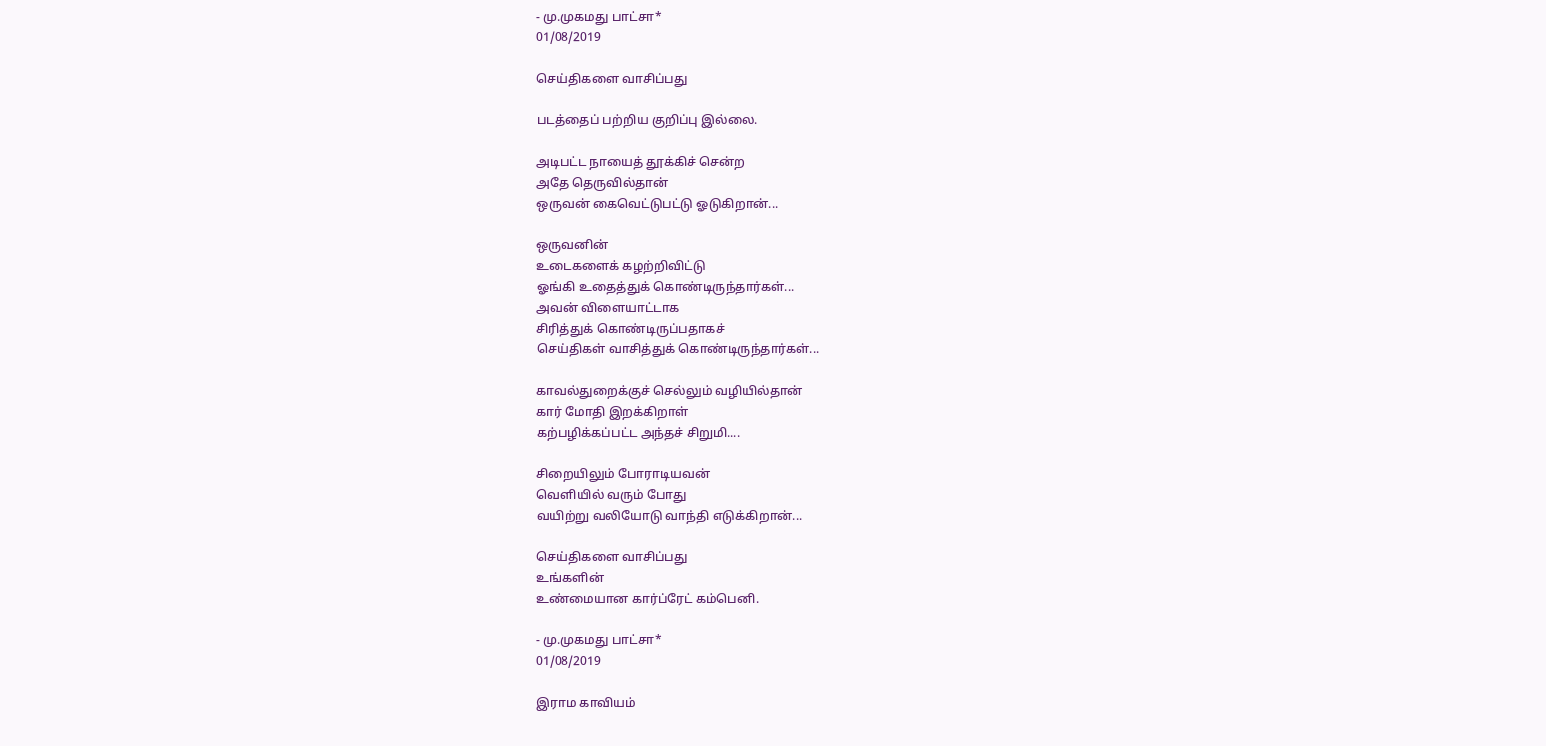- மு.முகமது பாட்சா*
01/08/2019

செய்திகளை வாசிப்பது

படத்தைப் பற்றிய குறிப்பு இல்லை.

அடிபட்ட நாயைத் தூக்கிச் சென்ற
அதே தெருவில்தான்
ஒருவன் கைவெட்டுபட்டு ஓடுகிறான்...

ஒருவனின்
உடைகளைக் கழற்றிவிட்டு
ஓங்கி உதைத்துக் கொண்டிருந்தார்கள்...
அவன் விளையாட்டாக
சிரித்துக் கொண்டிருப்பதாகச்
செய்திகள் வாசித்துக் கொண்டிருந்தார்கள்...

காவல்துறைக்குச் செல்லும் வழியில்தான்
கார் மோதி இறக்கிறாள்
கற்பழிக்கப்பட்ட அந்தச் சிறுமி....

சிறையிலும் போராடியவன்
வெளியில் வரும் போது
வயிற்று வலியோடு வாந்தி எடுக்கிறான்...

செய்திகளை வாசிப்பது
உங்களின்
உண்மையான கார்ப்ரேட் கம்பெனி.

- மு.முகமது பாட்சா*
01/08/2019

இராம காவியம்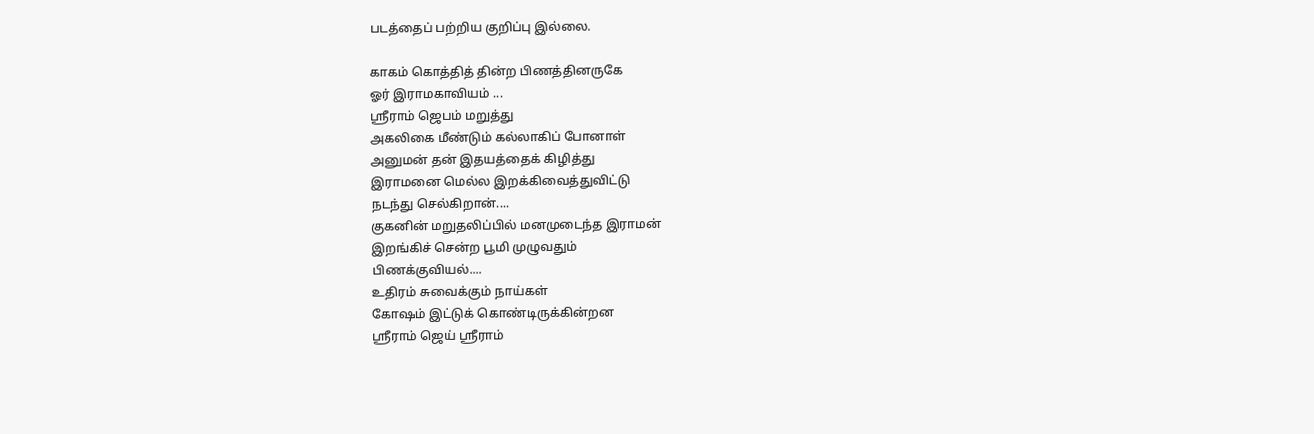படத்தைப் பற்றிய குறிப்பு இல்லை.

காகம் கொத்தித் தின்ற பிணத்தினருகே
ஓர் இராமகாவியம் ...
ஶ்ரீராம் ஜெபம் மறுத்து
அகலிகை மீண்டும் கல்லாகிப் போனாள்
அனுமன் தன் இதயத்தைக் கிழித்து
இராமனை மெல்ல இறக்கிவைத்துவிட்டு
நடந்து செல்கிறான்....
குகனின் மறுதலிப்பில் மனமுடைந்த இராமன்
இறங்கிச் சென்ற பூமி முழுவதும்
பிணக்குவியல்....
உதிரம் சுவைக்கும் நாய்கள்
கோஷம் இட்டுக் கொண்டிருக்கின்றன
ஶ்ரீராம் ஜெய் ஶ்ரீராம்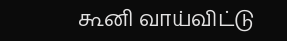கூனி வாய்விட்டு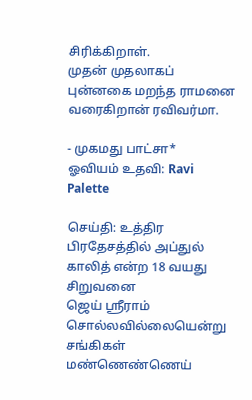சிரிக்கிறாள்.
முதன் முதலாகப் புன்னகை மறந்த ராமனை
வரைகிறான் ரவிவர்மா.

- முகமது பாட்சா*
ஓவியம் உதவி: Ravi Palette

செய்தி: உத்திர பிரதேசத்தில் அப்துல் காலித் என்ற 18 வயது சிறுவனை
ஜெய் ஶ்ரீராம் சொல்லவில்லையென்று சங்கிகள் மண்ணெண்ணெய்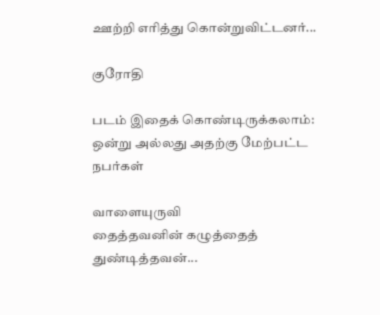ஊற்றி எரித்து கொன்றுவிட்டனர்...

குரோதி

படம் இதைக் கொண்டிருக்கலாம்: ஒன்று அல்லது அதற்கு மேற்பட்ட நபர்கள்

வாளையுருவி
தைத்தவனின் கழுத்தைத் துண்டித்தவன்...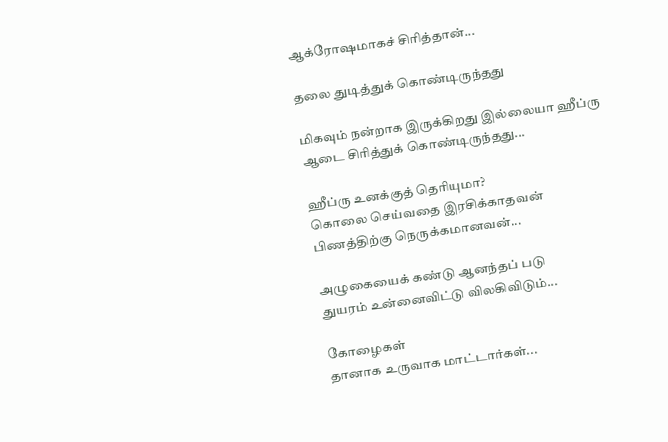ஆக்ரோஷமாகச் சிரித்தான்...

தலை துடித்துக் கொண்டிருந்தது

மிகவும் நன்றாக இருக்கிறது இல்லையா ஹீப்ரு
ஆடை சிரித்துக் கொண்டிருந்தது...

ஹீப்ரு உனக்குத் தெரியுமா?
கொலை செய்வதை இரசிக்காதவன்
பிணத்திற்கு நெருக்கமானவன்...

அழுகையைக் கண்டு ஆனந்தப் படு
துயரம் உன்னைவிட்டு விலகிவிடும்...

கோழைகள்
தானாக உருவாக மாட்டார்கள்...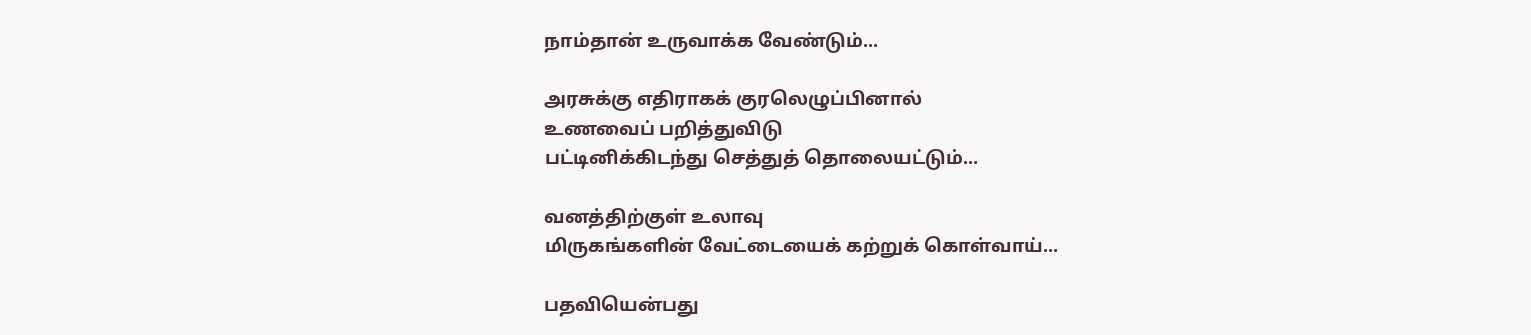நாம்தான் உருவாக்க வேண்டும்...

அரசுக்கு எதிராகக் குரலெழுப்பினால்
உணவைப் பறித்துவிடு
பட்டினிக்கிடந்து செத்துத் தொலையட்டும்...

வனத்திற்குள் உலாவு
மிருகங்களின் வேட்டையைக் கற்றுக் கொள்வாய்...

பதவியென்பது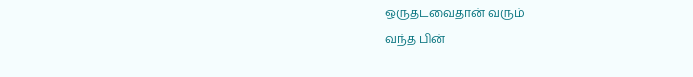ஒருதடவைதான் வரும்
வந்த பின்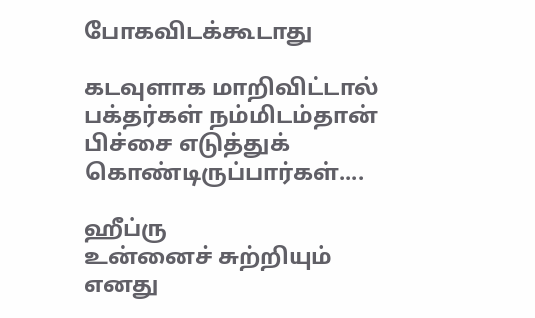போகவிடக்கூடாது

கடவுளாக மாறிவிட்டால்
பக்தர்கள் நம்மிடம்தான்
பிச்சை எடுத்துக் கொண்டிருப்பார்கள்....

ஹீப்ரு
உன்னைச் சுற்றியும் எனது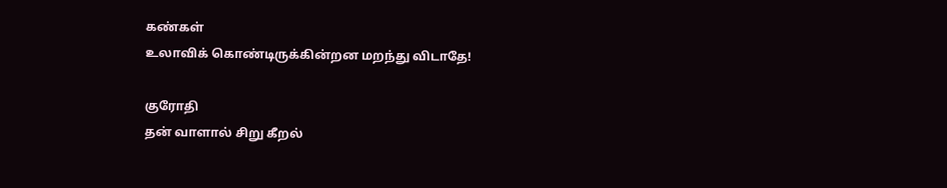கண்கள்
உலாவிக் கொண்டிருக்கின்றன மறந்து விடாதே!

குரோதி
தன் வாளால் சிறு கீறல்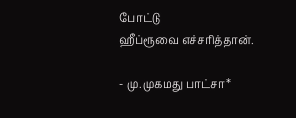போட்டு
ஹீப்ரூவை எச்சரித்தான்.

- மு.முகமது பாட்சா*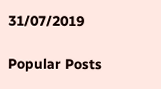31/07/2019

Popular Posts